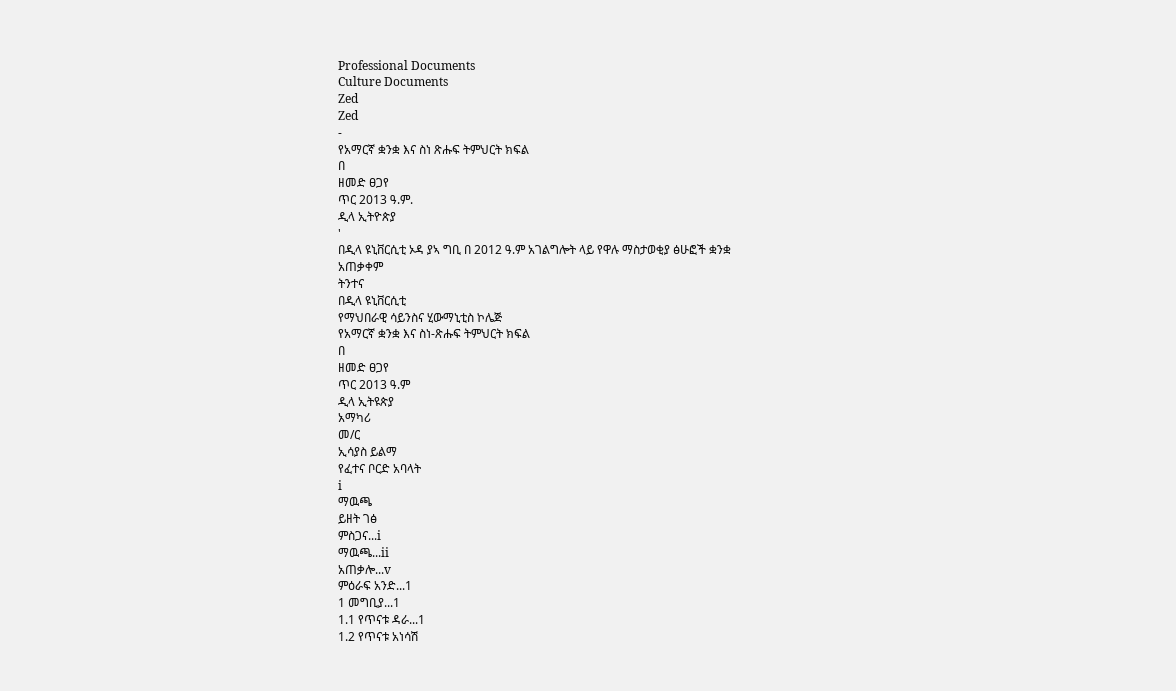Professional Documents
Culture Documents
Zed
Zed
-
የአማርኛ ቋንቋ እና ስነ ጽሑፍ ትምህርት ክፍል
በ
ዘመድ ፀጋየ
ጥር 2013 ዓ.ም.
ዲላ ኢትዮጵያ
'
በዲላ ዩኒቨርሲቲ ኦዳ ያኣ ግቢ በ 2012 ዓ.ም አገልግሎት ላይ የዋሉ ማስታወቂያ ፅሁፎች ቋንቋ
አጠቃቀም
ትንተና
በዲላ ዩኒቨርሲቲ
የማህበራዊ ሳይንስና ሂውማኒቲስ ኮሌጅ
የአማርኛ ቋንቋ እና ስነ-ጽሑፍ ትምህርት ክፍል
በ
ዘመድ ፀጋየ
ጥር 2013 ዓ.ም
ዲላ ኢትዩጵያ
አማካሪ
መ/ር
ኢሳያስ ይልማ
የፈተና ቦርድ አባላት
i
ማዉጫ
ይዘት ገፅ
ምስጋና...i
ማዉጫ...ii
አጠቃሎ...v
ምዕራፍ አንድ...1
1 መግቢያ...1
1.1 የጥናቱ ዳራ...1
1.2 የጥናቱ አነሳሽ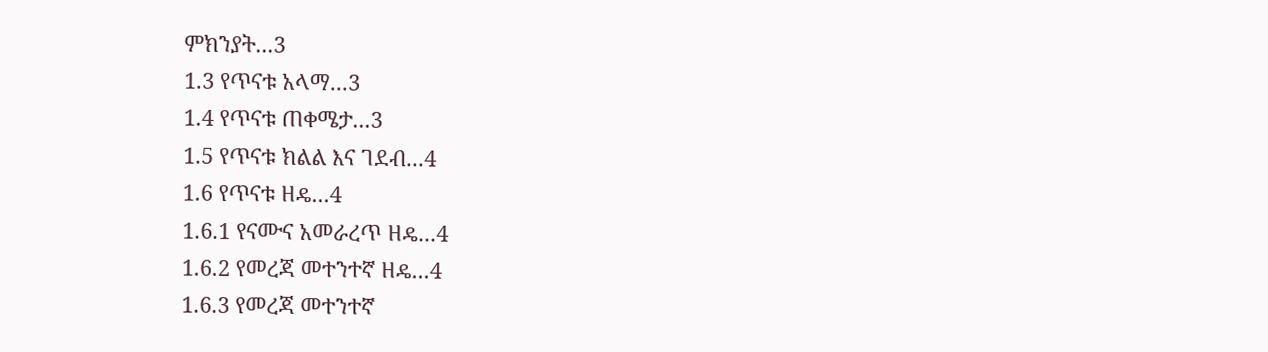ምክንያት...3
1.3 የጥናቱ አላማ...3
1.4 የጥናቱ ጠቀሜታ...3
1.5 የጥናቱ ክልል እና ገደብ...4
1.6 የጥናቱ ዘዴ...4
1.6.1 የናሙና አመራረጥ ዘዴ...4
1.6.2 የመረጃ መተንተኛ ዘዴ...4
1.6.3 የመረጃ መተንተኛ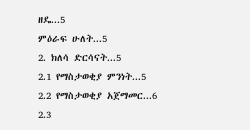ዘዴ...5
ምዕራፍ ሁለት...5
2. ክለሳ ድርሳናት...5
2.1 የማስታወቂያ ምንነት...5
2.2 የማስታወቂያ አጀማመር...6
2.3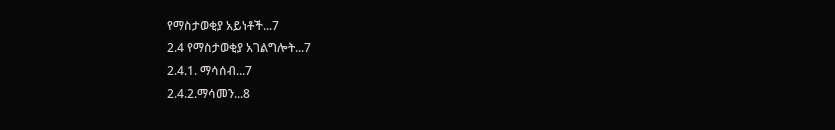የማስታወቂያ አይነቶች...7
2.4 የማስታወቂያ አገልግሎት...7
2.4.1. ማሳሰብ...7
2.4.2.ማሳመን...8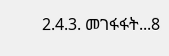2.4.3. መገፋፋት...8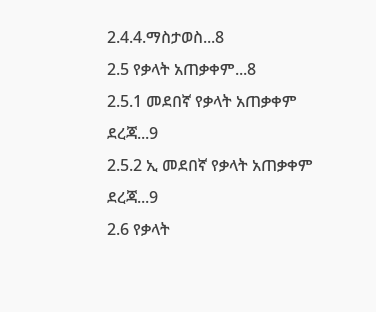2.4.4.ማስታወስ...8
2.5 የቃላት አጠቃቀም...8
2.5.1 መደበኛ የቃላት አጠቃቀም ደረጃ...9
2.5.2 ኢ መደበኛ የቃላት አጠቃቀም ደረጃ...9
2.6 የቃላት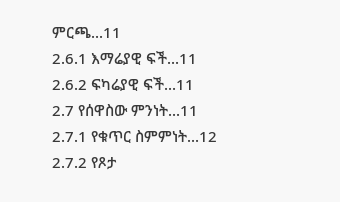ምርጫ...11
2.6.1 እማሬያዊ ፍች...11
2.6.2 ፍካሬያዊ ፍች...11
2.7 የሰዋስው ምንነት...11
2.7.1 የቁጥር ስምምነት...12
2.7.2 የጾታ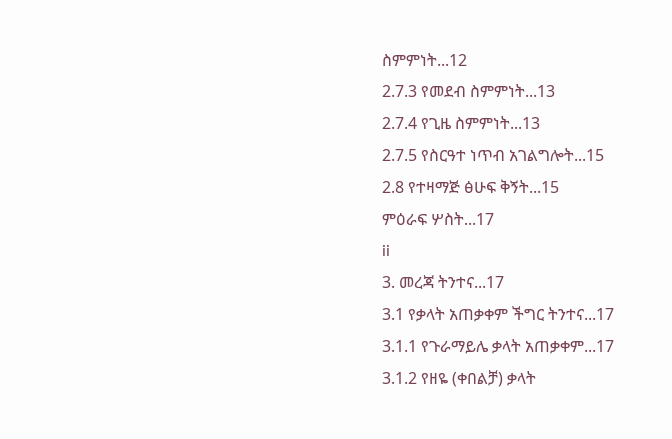ስምምነት...12
2.7.3 የመደብ ስምምነት...13
2.7.4 የጊዜ ስምምነት...13
2.7.5 የስርዓተ ነጥብ አገልግሎት...15
2.8 የተዛማጅ ፅሁፍ ቅኝት...15
ምዕራፍ ሦስት...17
ii
3. መረጃ ትንተና...17
3.1 የቃላት አጠቃቀም ችግር ትንተና...17
3.1.1 የጉራማይሌ ቃላት አጠቃቀም...17
3.1.2 የዘዬ (ቀበልቻ) ቃላት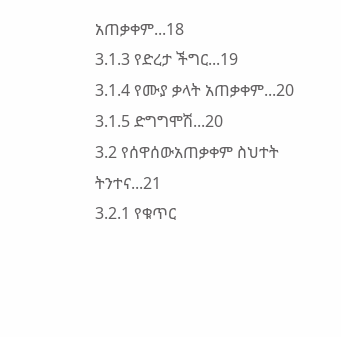አጠቃቀም...18
3.1.3 የድረታ ችግር...19
3.1.4 የሙያ ቃላት አጠቃቀም...20
3.1.5 ድግግሞሽ...20
3.2 የሰዋሰውአጠቃቀም ስህተት ትንተና...21
3.2.1 የቁጥር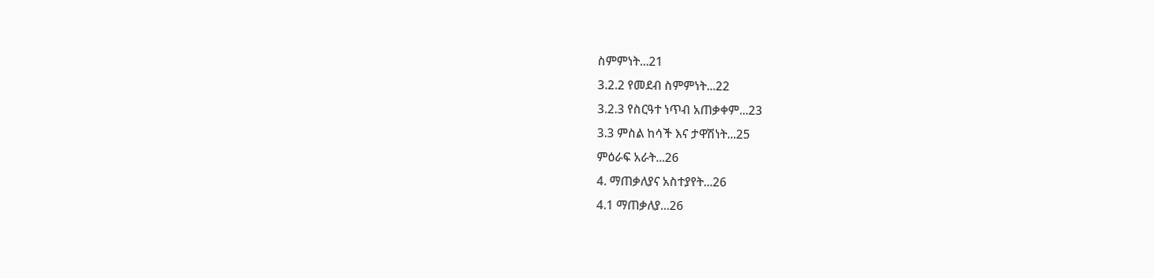ስምምነት...21
3.2.2 የመደብ ስምምነት...22
3.2.3 የስርዓተ ነጥብ አጠቃቀም...23
3.3 ምስል ከሳች እና ታዋሽነት...25
ምዕራፍ አራት...26
4. ማጠቃለያና አስተያየት...26
4.1 ማጠቃለያ...26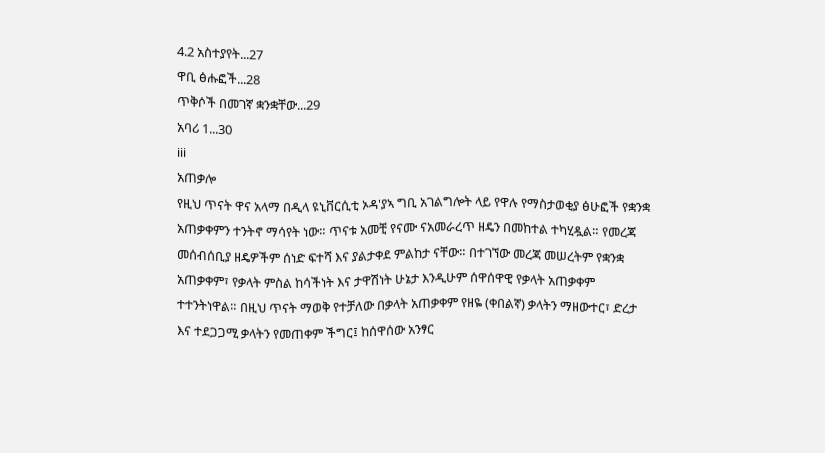4.2 አስተያየት...27
ዋቢ ፅሑፎች...28
ጥቅሶች በመገኛ ቋንቋቸው...29
አባሪ 1...30
iii
አጠቃሎ
የዚህ ጥናት ዋና አላማ በዲላ ዩኒቨርሲቲ ኦዳ'ያኣ ግቢ አገልግሎት ላይ የዋሉ የማስታወቂያ ፅሁፎች የቋንቋ
አጠቃቀምን ተንትኖ ማሳየት ነው። ጥናቱ አመቺ የናሙ ናአመራረጥ ዘዴን በመከተል ተካሂዷል። የመረጃ
መሰብሰቢያ ዘዴዎችም ሰነድ ፍተሻ እና ያልታቀደ ምልከታ ናቸው። በተገኘው መረጃ መሠረትም የቋንቋ
አጠቃቀም፣ የቃላት ምስል ከሳችነት እና ታዋሽነት ሁኔታ እንዲሁም ሰዋሰዋዊ የቃላት አጠቃቀም
ተተንትነዋል። በዚህ ጥናት ማወቅ የተቻለው በቃላት አጠቃቀም የዘዬ (ቀበልኛ) ቃላትን ማዘውተር፣ ድረታ
እና ተደጋጋሚ ቃላትን የመጠቀም ችግር፤ ከሰዋሰው አንፃር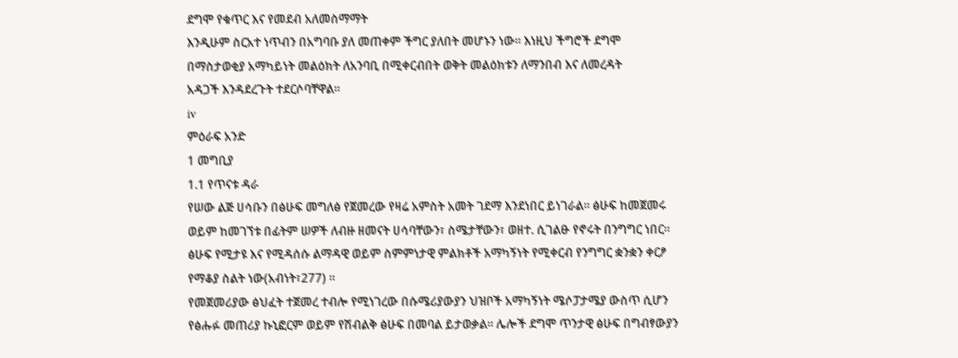ደግሞ የቁጥር እና የመደብ አለመስማማት
እንዲሁም ስርአተ ነጥብን በአግባቡ ያለ መጠቀም ችግር ያለበት መሆኑን ነው። እነዚህ ችግሮች ደግሞ
በማስታወቂያ አማካይነት መልዕክት ለአንባቢ በሚቀርብበት ወቅት መልዕክቱን ለማንበብ እና ለመረዳት
አዳጋች እንዳደረጉት ተደርሶባቸዋል።
iv
ምዕራፍ አንድ
1 መግቢያ
1.1 የጥናቱ ዳራ
የሠው ልጅ ሀሳቡን በፅሁፍ መግለፅ የጀመረው የዛሬ አምስት አመት ገደማ እንደነበር ይነገራል። ፅሁፍ ከመጀመሩ
ወይም ከመገኘቱ በፊትም ሠዎች ለብዙ ዘመናት ሀሳባቸውን፣ ስሜታቸውን፣ ወዘተ. ሲገልፁ የኖሩት በንግግር ነበር።
ፅሁፍ የሚታዩ እና የሚዳሰሱ ልማዳዊ ወይም ስምምነታዊ ምልክቶች አማካኝነት የሚቀርብ የንግግር ቋንቋን ቀርፆ
የማቆያ ስልት ነው(አብነት፣277) ።
የመጀመሪያው ፅህፈት ተጀመረ ተብሎ የሚነገረው በሱሜሪያውያን ህዝቦች አማካኝነት ሜሶፓታሜያ ውስጥ ሲሆን
የፅሑፉ መጠሪያ ኩኒፎርም ወይም የሽብልቅ ፅሁፍ በመባል ይታወቃል። ሌሎች ደግሞ ጥንታዊ ፅሁፍ በግብፃውያን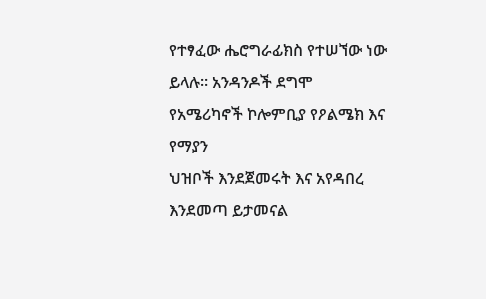የተፃፈው ሔሮግራፊክስ የተሠኘው ነው ይላሉ። አንዳንዶች ደግሞ የአሜሪካኖች ኮሎምቢያ የዖልሜክ እና የማያን
ህዝቦች እንደጀመሩት እና አየዳበረ እንደመጣ ይታመናል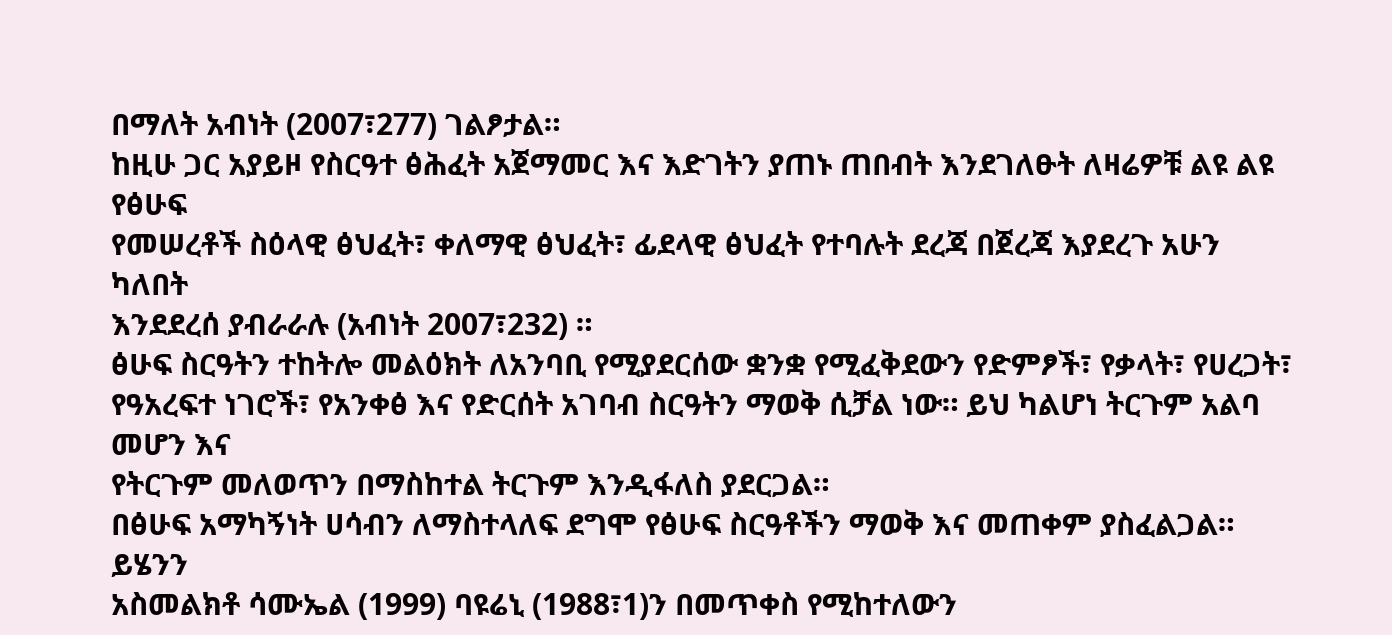በማለት አብነት (2007፣277) ገልፆታል።
ከዚሁ ጋር አያይዞ የስርዓተ ፅሕፈት አጀማመር እና እድገትን ያጠኑ ጠበብት እንደገለፁት ለዛሬዎቹ ልዩ ልዩ የፅሁፍ
የመሠረቶች ስዕላዊ ፅህፈት፣ ቀለማዊ ፅህፈት፣ ፊደላዊ ፅህፈት የተባሉት ደረጃ በጀረጃ እያደረጉ አሁን ካለበት
እንደደረሰ ያብራራሉ (አብነት 2007፣232) ።
ፅሁፍ ስርዓትን ተከትሎ መልዕክት ለአንባቢ የሚያደርሰው ቋንቋ የሚፈቅደውን የድምፆች፣ የቃላት፣ የሀረጋት፣
የዓአረፍተ ነገሮች፣ የአንቀፅ እና የድርሰት አገባብ ስርዓትን ማወቅ ሲቻል ነው። ይህ ካልሆነ ትርጉም አልባ መሆን እና
የትርጉም መለወጥን በማስከተል ትርጉም እንዲፋለስ ያደርጋል።
በፅሁፍ አማካኝነት ሀሳብን ለማስተላለፍ ደግሞ የፅሁፍ ስርዓቶችን ማወቅ እና መጠቀም ያስፈልጋል። ይሄንን
አስመልክቶ ሳሙኤል (1999) ባዩሬኒ (1988፣1)ን በመጥቀስ የሚከተለውን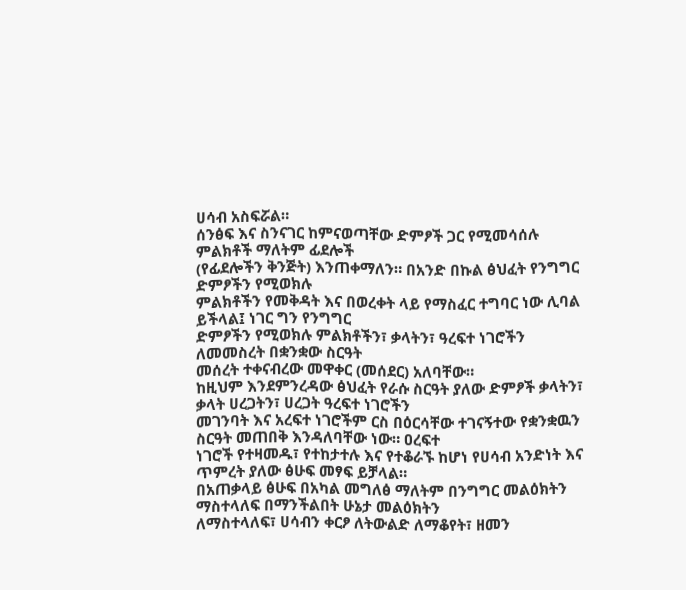ሀሳብ አስፍሯል።
ሰንፅፍ እና ስንናገር ከምናወጣቸው ድምፆች ጋር የሚመሳሰሉ ምልክቶች ማለትም ፊደሎች
(የፊደሎችን ቅንጅት) እንጠቀማለን። በአንድ በኩል ፅህፈት የንግግር ድምፆችን የሚወክሉ
ምልክቶችን የመቅዳት እና በወረቀት ላይ የማስፈር ተግባር ነው ሊባል ይችላል፤ ነገር ግን የንግግር
ድምፆችን የሚወክሉ ምልክቶችን፣ ቃላትን፣ ዓረፍተ ነገሮችን ለመመስረት በቋንቋው ስርዓት
መሰረት ተቀናብረው መዋቀር (መሰደር) አለባቸው።
ከዚህም እንደምንረዳው ፅህፈት የራሱ ስርዓት ያለው ድምፆች ቃላትን፣ ቃላት ሀረጋትን፣ ሀረጋት ዓረፍተ ነገሮችን
መገንባት እና አረፍተ ነገሮችም ርስ በዕርሳቸው ተገናኝተው የቋንቋዉን ስርዓት መጠበቅ እንዳለባቸው ነው። ዐረፍተ
ነገሮች የተዛመዱ፣ የተከታተሉ እና የተቆራኙ ከሆነ የሀሳብ አንድነት እና ጥምረት ያለው ፅሁፍ መፃፍ ይቻላል።
በአጠቃላይ ፅሁፍ በአካል መግለፅ ማለትም በንግግር መልዕክትን ማስተላለፍ በማንችልበት ሁኔታ መልዕክትን
ለማስተላለፍ፣ ሀሳብን ቀርፆ ለትውልድ ለማቆየት፣ ዘመን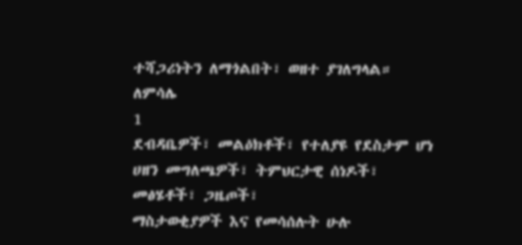ተሻጋሪነትን ለማጎልበት፣ ወዘተ ያገለግላል። ለምሳሌ
1
ደብዳቤዎች፣ መልዕክቶች፣ የተለያዩ የደስታም ሆነ ሀዘን መግለጫዎች፣ ትምህርታዊ ሰነዶች፣ መፅሄቶች፣ ጋዜጦች፣
ማስታወቂያዎች እና የመሳሰሉት ሁሉ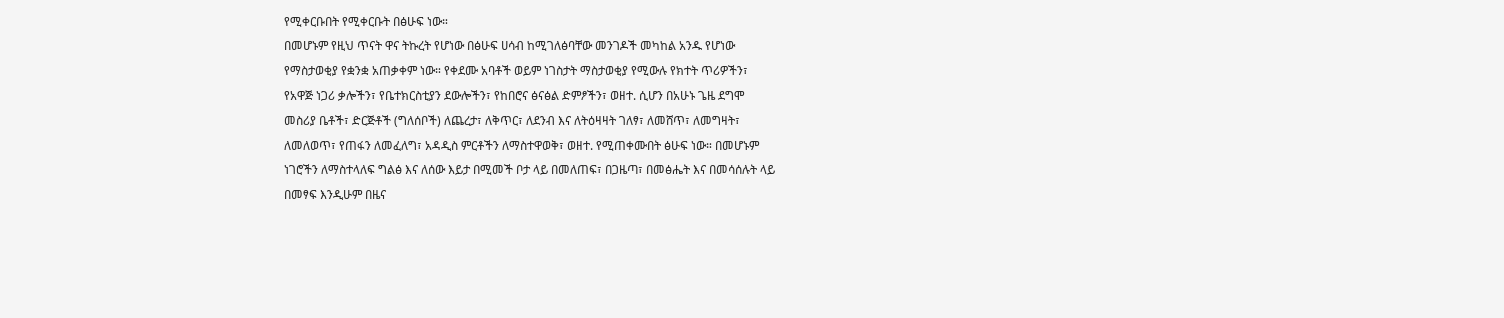የሚቀርቡበት የሚቀርቡት በፅሁፍ ነው።
በመሆኑም የዚህ ጥናት ዋና ትኩረት የሆነው በፅሁፍ ሀሳብ ከሚገለፅባቸው መንገዶች መካከል አንዱ የሆነው
የማስታወቂያ የቋንቋ አጠቃቀም ነው። የቀደሙ አባቶች ወይም ነገስታት ማስታወቂያ የሚውሉ የክተት ጥሪዎችን፣
የአዋጅ ነጋሪ ቃሎችን፣ የቤተክርስቲያን ደውሎችን፣ የከበሮና ፅናፅል ድምፆችን፣ ወዘተ. ሲሆን በአሁኑ ጌዜ ደግሞ
መስሪያ ቤቶች፣ ድርጅቶች (ግለሰቦች) ለጨረታ፣ ለቅጥር፣ ለደንብ እና ለትዕዛዛት ገለፃ፣ ለመሸጥ፣ ለመግዛት፣
ለመለወጥ፣ የጠፋን ለመፈለግ፣ አዳዲስ ምርቶችን ለማስተዋወቅ፣ ወዘተ. የሚጠቀሙበት ፅሁፍ ነው። በመሆኑም
ነገሮችን ለማስተላለፍ ግልፅ እና ለሰው እይታ በሚመች ቦታ ላይ በመለጠፍ፣ በጋዜጣ፣ በመፅሔት እና በመሳሰሉት ላይ
በመፃፍ እንዲሁም በዜና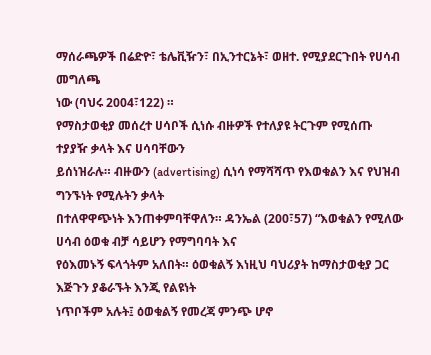ማሰራጫዎች በሬድዮ፣ ቴሌቪዥን፣ በኢንተርኔት፣ ወዘተ. የሚያደርጉበት የሀሳብ መግለጫ
ነው (ባህሩ 2004፣122) ።
የማስታወቂያ መሰረተ ሀሳቦች ሲነሱ ብዙዎች የተለያዩ ትርጉም የሚሰጡ ተያያዥ ቃላት እና ሀሳባቸውን
ይሰነዝራሉ። ብዙውን (advertising) ሲነሳ የማሻሻጥ የእወቁልን እና የህዝብ ግንኙነት የሚሉትን ቃላት
በተለዋዋጭነት እንጠቀምባቸዋለን። ዳንኤል (200፣57) “እወቁልን የሚለው ሀሳብ ዕወቁ ብቻ ሳይሆን የማግባባት እና
የዕእመኑኝ ፍላጎትም አለበት። ዕወቁልኝ እነዚህ ባህሪያት ከማስታወቂያ ጋር እጅጉን ያቆራኙት እንጂ የልዩነት
ነጥቦችም አሉት፤ ዕወቁልኝ የመረጃ ምንጭ ሆኖ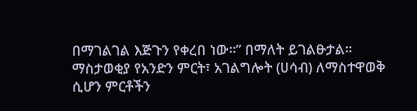በማገልገል እጅጉን የቀረበ ነው።” በማለት ይገልፁታል።
ማስታወቂያ የአንድን ምርት፣ አገልግሎት (ሀሳብ) ለማስተዋወቅ ሲሆን ምርቶችን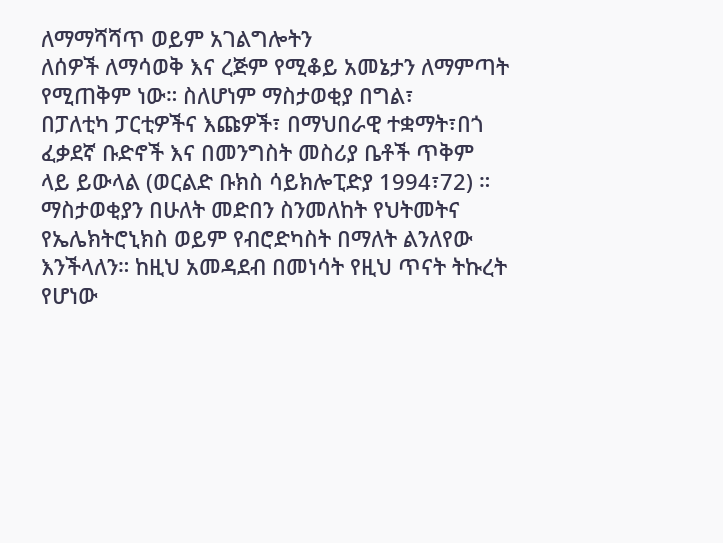ለማማሻሻጥ ወይም አገልግሎትን
ለሰዎች ለማሳወቅ እና ረጅም የሚቆይ አመኔታን ለማምጣት የሚጠቅም ነው። ስለሆነም ማስታወቂያ በግል፣
በፓለቲካ ፓርቲዎችና እጩዎች፣ በማህበራዊ ተቋማት፣በጎ ፈቃደኛ ቡድኖች እና በመንግስት መስሪያ ቤቶች ጥቅም
ላይ ይውላል (ወርልድ ቡክስ ሳይክሎፒድያ 1994፣72) ።
ማስታወቂያን በሁለት መድበን ስንመለከት የህትመትና የኤሌክትሮኒክስ ወይም የብሮድካስት በማለት ልንለየው
እንችላለን። ከዚህ አመዳደብ በመነሳት የዚህ ጥናት ትኩረት የሆነው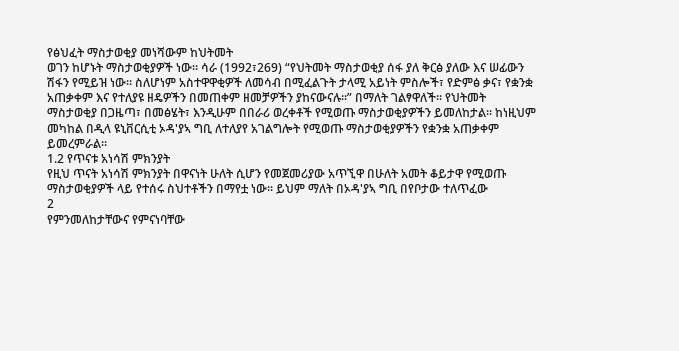የፅህፈት ማስታወቂያ መነሻውም ከህትመት
ወገን ከሆኑት ማስታወቂያዎች ነው። ሳራ (1992፣269) “የህትመት ማስታወቂያ ሰፋ ያለ ቅርፅ ያለው እና ሠፊውን
ሽፋን የሚይዝ ነው። ስለሆነም አስተዋዋቂዎች ለመሳብ በሚፈልጉት ታላሚ አይነት ምስሎች፣ የድምፅ ቃና፣ የቋንቋ
አጠቃቀም እና የተለያዩ ዘዴዎችን በመጠቀም ዘመቻዎችን ያከናውናሉ።” በማለት ገልፃዋለች። የህትመት
ማስታወቂያ በጋዜጣ፣ በመፅሄት፣ እንዲሁም በበራሪ ወረቀቶች የሚወጡ ማስታወቂያዎችን ይመለከታል። ከነዚህም
መካከል በዲላ ዩኒቨርሲቲ ኦዳ'ያኣ ግቢ ለተለያየ አገልግሎት የሚወጡ ማስታወቂያዎችን የቋንቋ አጠቃቀም
ይመረምራል።
1.2 የጥናቱ አነሳሽ ምክንያት
የዚህ ጥናት አነሳሽ ምክንያት በዋናነት ሁለት ሲሆን የመጀመሪያው አጥኚዋ በሁለት አመት ቆይታዋ የሚወጡ
ማስታወቂያዎች ላይ የተሰሩ ስህተቶችን በማየቷ ነው። ይህም ማለት በኦዳ'ያኣ ግቢ በየቦታው ተለጥፈው
2
የምንመለከታቸውና የምናነባቸው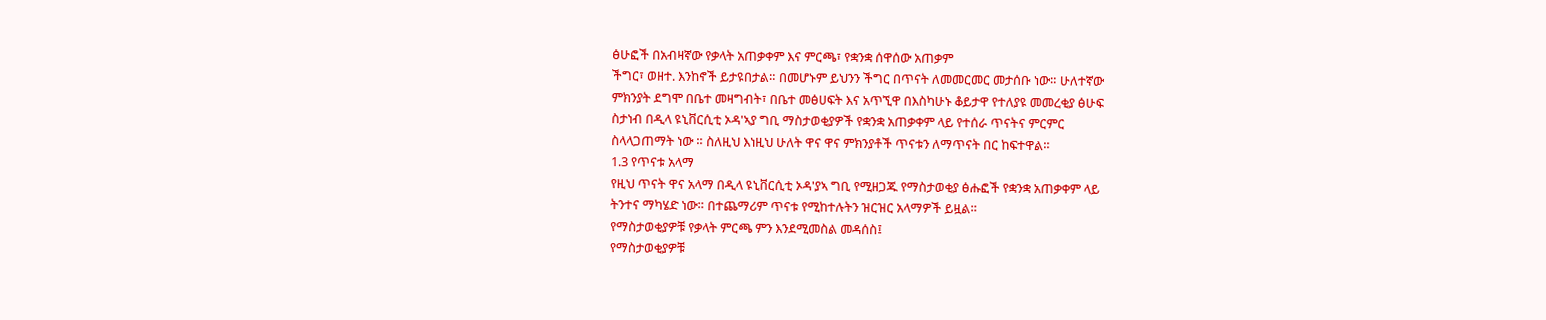ፅሁፎች በአብዛኛው የቃላት አጠቃቀም እና ምርጫ፣ የቋንቋ ሰዋሰው አጠቃም
ችግር፣ ወዘተ. እንከኖች ይታዩበታል። በመሆኑም ይህንን ችግር በጥናት ለመመርመር መታሰቡ ነው። ሁለተኛው
ምክንያት ደግሞ በቤተ መዛግብት፣ በቤተ መፅሀፍት እና አጥኚዋ በእስካሁኑ ቆይታዋ የተለያዩ መመረቂያ ፅሁፍ
ስታነብ በዲላ ዩኒቨርሲቲ ኦዳ'ኣያ ግቢ ማስታወቂያዎች የቋንቋ አጠቃቀም ላይ የተሰራ ጥናትና ምርምር
ስላላጋጠማት ነው ። ስለዚህ እነዚህ ሁለት ዋና ዋና ምክንያቶች ጥናቱን ለማጥናት በር ከፍተዋል።
1.3 የጥናቱ አላማ
የዚህ ጥናት ዋና አላማ በዲላ ዩኒቨርሲቲ ኦዳ'ያኣ ግቢ የሚዘጋጁ የማስታወቂያ ፅሑፎች የቋንቋ አጠቃቀም ላይ
ትንተና ማካሄድ ነው። በተጨማሪም ጥናቱ የሚከተሉትን ዝርዝር አላማዎች ይዟል።
የማስታወቂያዎቹ የቃላት ምርጫ ምን እንደሚመስል መዳሰስ፤
የማስታወቂያዎቹ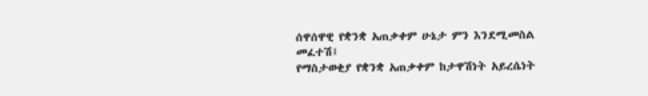ሰዋሰዋዊ የቋንቋ አጠቃቀም ሁኔታ ምን እንደሚመስል መፈተሽ፤
የማስታወቂያ የቋንቋ አጠቃቀም ከታዋሽነት አይረሴነት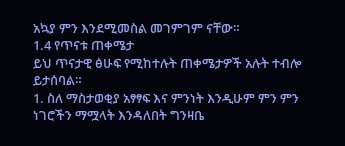አኳያ ምን እንደሚመስል መገምገም ናቸው።
1.4 የጥናቱ ጠቀሜታ
ይህ ጥናታዊ ፅሁፍ የሚከተሉት ጠቀሜታዎች አሉት ተብሎ ይታሰባል።
1. ስለ ማስታወቂያ አፃፃፍ እና ምንነት እንዲሁም ምን ምን ነገሮችን ማሟላት እንዳለበት ግንዛቤ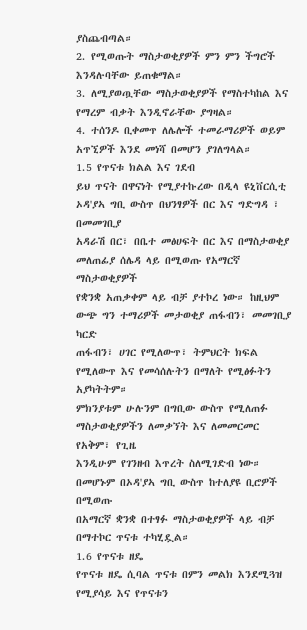ያስጨብጣል።
2. የሚወጡት ማስታወቂያዎች ምን ምን ችግሮች እንዳሉባቸው ይጠቁማል።
3. ለሚያወጧቸው ማስታወቂያዎች የማስተካከል እና የማረም ብቃት እንዲኖራቸው ያግዛል።
4. ተሰንዶ ቢቀመጥ ለሌሎች ተመራማሪዎች ወይም አጥኚዎች እንደ መነሻ በመሆን ያገለግላል።
1.5 የጥናቱ ክልል እና ገደብ
ይህ ጥናት በዋናነት የሚያተኩረው በዲላ ዩኒቨርሲቲ ኦዳ'ያኣ ግቢ ውስጥ በህንፃዎች በር እና ግድግዳ ፣ በመመገቢያ
አዳራሽ በር፣ በቤተ መፅሀፍት በር እና በማስታወቂያ መለጠፊያ ሰሌዳ ላይ በሚወጡ የአማርኛ ማስታወቂያዎች
የቋንቋ አጠቃቀም ላይ ብቻ ያተኮረ ነው። ከዚህም ውጭ ግን ተማሪዎች መታወቂያ ጠፋብን፣ መመገቢያ ካርድ
ጠፋብን፣ ሀገር የሚለውጥ፣ ትምህርት ክፍል የሚለውጥ እና የመሳሰሉትን በማለት የሚፅፉትን አያካትትም።
ምክንያቱም ሁሉንም በግቢው ውስጥ የሚለጠፉ ማስታወቂያዎችን ለመቃኘት እና ለመመርመር የአቅም፣ የጊዜ
እንዲሁም የገንዘብ እጥረት ስለሚገድብ ነው። በመሆኑም በኦዳ'ያኣ ግቢ ውስጥ ከተለያዩ ቢሮዎች በሚወጡ
በአማርኛ ቋንቋ በተፃፉ ማስታወቂያዎች ላይ ብቻ በማተኮር ጥናቱ ተካሂዷል።
1.6 የጥናቱ ዘዴ
የጥናቱ ዘዴ ሲባል ጥናቱ በምን መልክ እንደሚጓዝ የሚያሳይ እና የጥናቱን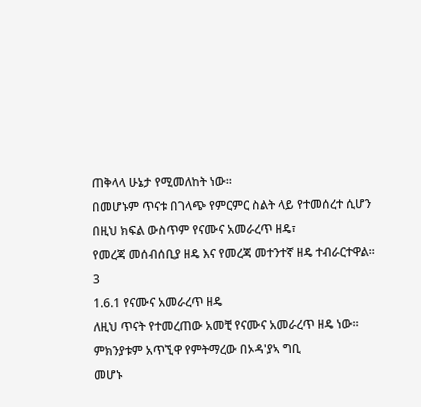ጠቅላላ ሁኔታ የሚመለከት ነው።
በመሆኑም ጥናቱ በገላጭ የምርምር ስልት ላይ የተመሰረተ ሲሆን በዚህ ክፍል ውስጥም የናሙና አመራረጥ ዘዴ፣
የመረጃ መሰብሰቢያ ዘዴ እና የመረጃ መተንተኛ ዘዴ ተብራርተዋል።
3
1.6.1 የናሙና አመራረጥ ዘዴ
ለዚህ ጥናት የተመረጠው አመቺ የናሙና አመራረጥ ዘዴ ነው። ምክንያቱም አጥኚዋ የምትማረው በኦዳ'ያኣ ግቢ
መሆኑ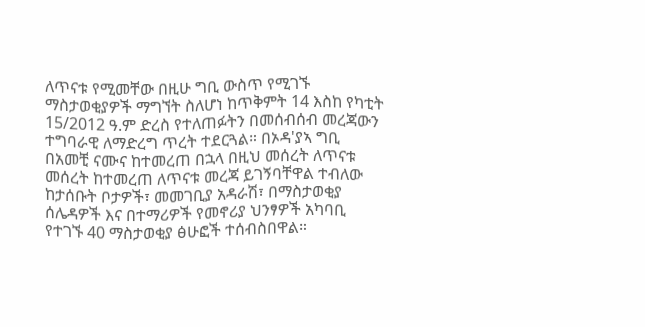ለጥናቱ የሚመቸው በዚሁ ግቢ ውስጥ የሚገኙ ማስታወቂያዎች ማግኘት ስለሆነ ከጥቅምት 14 እስከ የካቲት
15/2012 ዓ.ም ድረስ የተለጠፉትን በመሰብሰብ መረጃውን ተግባራዊ ለማድረግ ጥረት ተደርጓል። በኦዳ'ያኣ ግቢ
በአመቺ ናሙና ከተመረጠ በኋላ በዚህ መሰረት ለጥናቱ መሰረት ከተመረጠ ለጥናቱ መረጃ ይገኝባቸዋል ተብለው
ከታሰቡት ቦታዎች፣ መመገቢያ አዳራሽ፣ በማስታወቂያ ሰሌዳዎች እና በተማሪዎች የመኖሪያ ህንፃዎች አካባቢ
የተገኙ 40 ማስታወቂያ ፅሁፎች ተሰብስበዋል።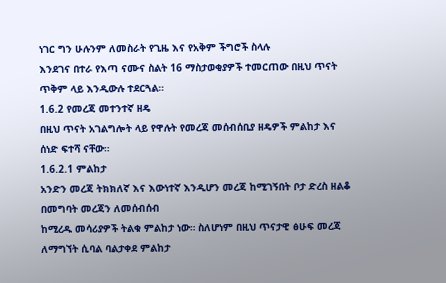ነገር ግን ሁሉንም ለመስራት የጊዜ እና የአቅም ችግሮች ስላሉ
እንደገና በተራ የእጣ ናሙና ስልት 16 ማስታወቂያዎች ተመርጠው በዚህ ጥናት ጥቅም ላይ እንዲውሉ ተደርጓል።
1.6.2 የመረጃ መተንተኛ ዘዴ
በዚህ ጥናት አገልግሎት ላይ የዋሉት የመረጃ መሰብሰቢያ ዘዴዎች ምልከታ እና ሰነድ ፍተሻ ናቸው።
1.6.2.1 ምልከታ
አንድን መረጃ ትክክለኛ እና እውነተኛ እንዲሆን መረጃ ከሚገኝበት ቦታ ድረስ ዘልቆ በመግባት መረጃን ለመሰብሰብ
ከሚረዱ መሳሪያዎች ትልቁ ምልከታ ነው። ስለሆነም በዚህ ጥናታዊ ፅሁፍ መረጃ ለማግኘት ሲባል ባልታቀደ ምልከታ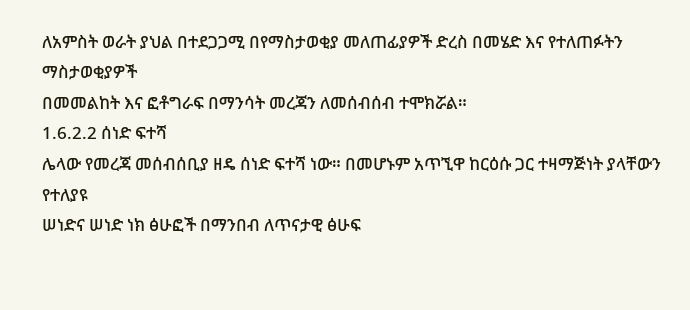ለአምስት ወራት ያህል በተደጋጋሚ በየማስታወቂያ መለጠፊያዎች ድረስ በመሄድ እና የተለጠፉትን ማስታወቂያዎች
በመመልከት እና ፎቶግራፍ በማንሳት መረጃን ለመሰብሰብ ተሞክሯል።
1.6.2.2 ሰነድ ፍተሻ
ሌላው የመረጃ መሰብሰቢያ ዘዴ ሰነድ ፍተሻ ነው። በመሆኑም አጥኚዋ ከርዕሱ ጋር ተዛማጅነት ያላቸውን የተለያዩ
ሠነድና ሠነድ ነክ ፅሁፎች በማንበብ ለጥናታዊ ፅሁፍ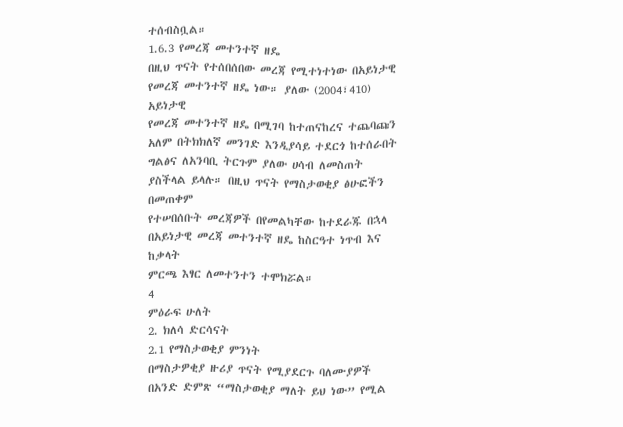ተሰብስቧል።
1.6.3 የመረጃ መተንተኛ ዘዴ
በዚህ ጥናት የተሰበሰበው መረጃ የሚተነተነው በአይነታዊ የመረጃ መተንተኛ ዘዴ ነው። ያለው (2004፣410) አይነታዊ
የመረጃ መተንተኛ ዘዴ በሚገባ ከተጠናከረና ተጨባጩን አለም በትክክለኛ መንገድ እንዲያሳይ ተደርጎ ከተሰራበት
ግልፅና ለአንባቢ ትርጉም ያለው ሀሳብ ለመስጠት ያስችላል ይላሉ። በዚህ ጥናት የማስታወቂያ ፅሁፎችን በመጠቀም
የተሠበሰቡት መረጃዎች በየመልካቸው ከተደራጁ በኋላ በአይነታዊ መረጃ መተንተኛ ዘዴ ከስርዓተ ነጥብ እና ከቃላት
ምርጫ እፃር ለመተንተን ተሞክሯል።
4
ምዕራፍ ሁለት
2. ክለሳ ድርሳናት
2.1 የማስታወቂያ ምንነት
በማስታዎቂያ ዙሪያ ጥናት የሚያደርጉ ባለሙያዎች በአንድ ድምጽ “ማስታወቂያ ማለት ይህ ነው” የሚል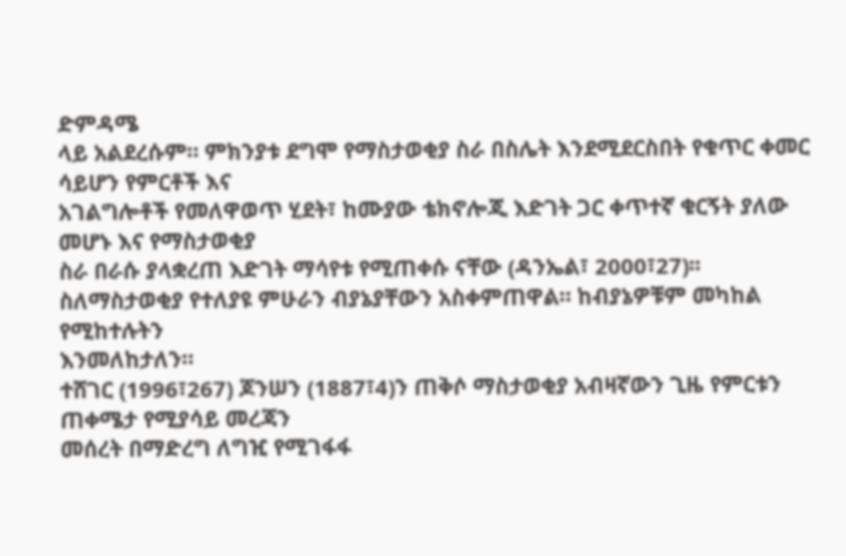ድምዳሜ
ላይ አልደረሱም። ምክንያቱ ደግሞ የማስታወቂያ ስራ በስሌት እንደሚደርስበት የቁጥር ቀመር ሳይሆን የምርቶች እና
አገልግሎቶች የመለዋወጥ ሂደት፣ ከሙያው ቴክኖሎጂ እድገት ጋር ቀጥተኛ ቁርኝት ያለው መሆኑ እና የማስታወቂያ
ስራ በራሱ ያላቋረጠ እድገት ማሳየቱ የሚጠቀሱ ናቸው (ዳንኤል፣ 2000፣27)፡፡
ስለማስታወቂያ የተለያዩ ምሁራን ብያኔያቸውን አስቀምጠዋል። ከብያኔዎቹም መካከል የሚከተሉትን
እንመለከታለን።
ተሸገር (1996፣267) ጆንሠን (1887፣4)ን ጠቅሶ ማስታወቂያ አብዛኛውን ጊዜ የምርቱን ጠቀሜታ የሚያሳይ መረጃን
መሰረት በማድረግ ለግዢ የሚገፋፋ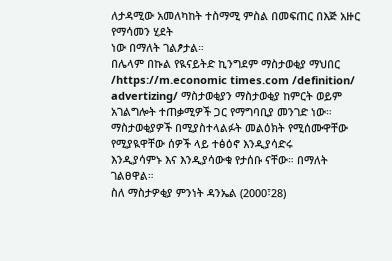ለታዳሚው አመለካከት ተስማሚ ምስል በመፍጠር በእጅ አዙር የማሳመን ሂደት
ነው በማለት ገልፆታል።
በሌላም በኩል የዪናይትድ ኪንግደም ማስታወቂያ ማህበር /https://m.economic times.com /definition/
advertizing/ ማስታወቂያን ማስታወቂያ ከምርት ወይም አገልግሎት ተጠቃሚዎች ጋር የማግባቢያ መንገድ ነው።
ማስታወቂያዎች በሚያስተላልፉት መልዕክት የሚሰሙዋቸው የሚያዪዋቸው ሰዎች ላይ ተፅዕኖ እንዲያሳድሩ
እንዲያሳምኑ እና እንዲያሳውቁ የታሰቡ ናቸው። በማለት ገልፀዋል።
ስለ ማስታዎቂያ ምንነት ዳንኤል (2000፣28)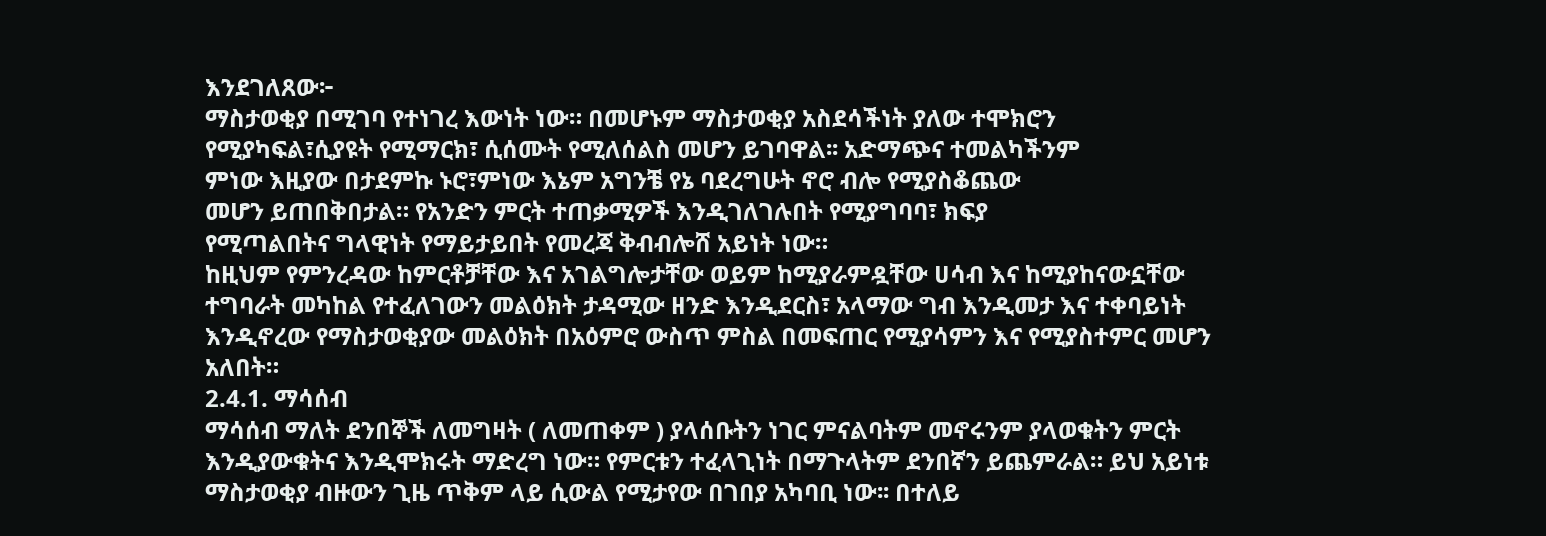እንደገለጸው፦
ማስታወቂያ በሚገባ የተነገረ እውነት ነው። በመሆኑም ማስታወቂያ አስደሳችነት ያለው ተሞክሮን
የሚያካፍል፣ሲያዩት የሚማርክ፣ ሲሰሙት የሚለሰልስ መሆን ይገባዋል፡፡ አድማጭና ተመልካችንም
ምነው እዚያው በታደምኩ ኑሮ፣ምነው እኔም አግንቼ የኔ ባደረግሁት ኖሮ ብሎ የሚያስቆጨው
መሆን ይጠበቅበታል። የአንድን ምርት ተጠቃሚዎች እንዲገለገሉበት የሚያግባባ፣ ክፍያ
የሚጣልበትና ግላዊነት የማይታይበት የመረጃ ቅብብሎሸ አይነት ነው።
ከዚህም የምንረዳው ከምርቶቻቸው እና አገልግሎታቸው ወይም ከሚያራምዷቸው ሀሳብ እና ከሚያከናውኗቸው
ተግባራት መካከል የተፈለገውን መልዕክት ታዳሚው ዘንድ እንዲደርስ፣ አላማው ግብ እንዲመታ እና ተቀባይነት
እንዲኖረው የማስታወቂያው መልዕክት በአዕምሮ ውስጥ ምስል በመፍጠር የሚያሳምን እና የሚያስተምር መሆን
አለበት።
2.4.1. ማሳሰብ
ማሳሰብ ማለት ደንበኞች ለመግዛት ( ለመጠቀም ) ያላሰቡትን ነገር ምናልባትም መኖሩንም ያላወቁትን ምርት
እንዲያውቁትና እንዲሞክሩት ማድረግ ነው። የምርቱን ተፈላጊነት በማጉላትም ደንበኛን ይጨምራል። ይህ አይነቱ
ማስታወቂያ ብዙውን ጊዜ ጥቅም ላይ ሲውል የሚታየው በገበያ አካባቢ ነው፡፡ በተለይ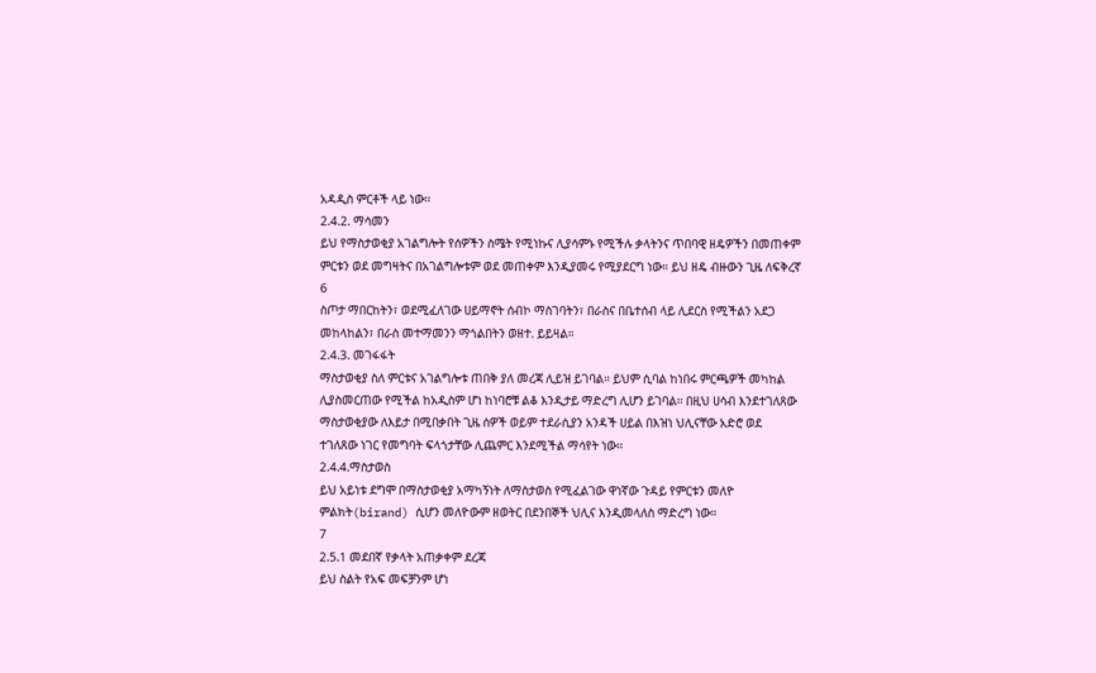አዳዲስ ምርቶች ላይ ነው፡፡
2.4.2. ማሳመን
ይህ የማስታወቂያ አገልግሎት የሰዎችን ስሜት የሚነኩና ሊያሳምኑ የሚችሉ ቃላትንና ጥበባዊ ዘዴዎችን በመጠቀም
ምርቱን ወደ መግዛትና በአገልግሎቱም ወደ መጠቀም እንዲያመሩ የሚያደርግ ነው። ይህ ዘዴ ብዙውን ጊዜ ለፍቅረኛ
6
ስጦታ ማበርከትን፣ ወደሚፈለገው ሀይማኖት ሰብኮ ማስገባትን፣ በራስና በቤተሰብ ላይ ሊደርስ የሚችልን አደጋ
መከላከልን፣ በራስ መተማመንን ማጎልበትን ወዘተ. ይይዛል።
2.4.3. መገፋፋት
ማስታወቂያ ስለ ምርቱና አገልግሎቱ ጠበቅ ያለ መረጃ ሊይዝ ይገባል። ይህም ሲባል ከነበሩ ምርጫዎች መካከል
ሊያስመርጠው የሚችል ከአዲስም ሆነ ከነባሮቹ ልቆ እንዲታይ ማድረግ ሊሆን ይገባል፡፡ በዚህ ሀሳብ እንደተገለጸው
ማስታወቂያው ለእይታ በሚበቃበት ጊዜ ሰዎች ወይም ተደራሲያን አንዳች ሀይል በእዝነ ህሊናቸው አድሮ ወደ
ተገለጸው ነገር የመግባት ፍላጎታቸው ሊጨምር እንደሚችል ማሳየት ነው፡፡
2.4.4.ማስታወስ
ይህ አይነቱ ደግሞ በማስታወቂያ አማካኝነት ለማስታወስ የሚፈልገው ዋነኛው ጉዳይ የምርቱን መለዮ
ምልክት(birand) ሲሆን መለዮውም ዘወትር በደንበኞች ህሊና እንዲመላለስ ማድረግ ነው።
7
2.5.1 መደበኛ የቃላት አጠቃቀም ደረጃ
ይህ ስልት የአፍ መፍቻንም ሆነ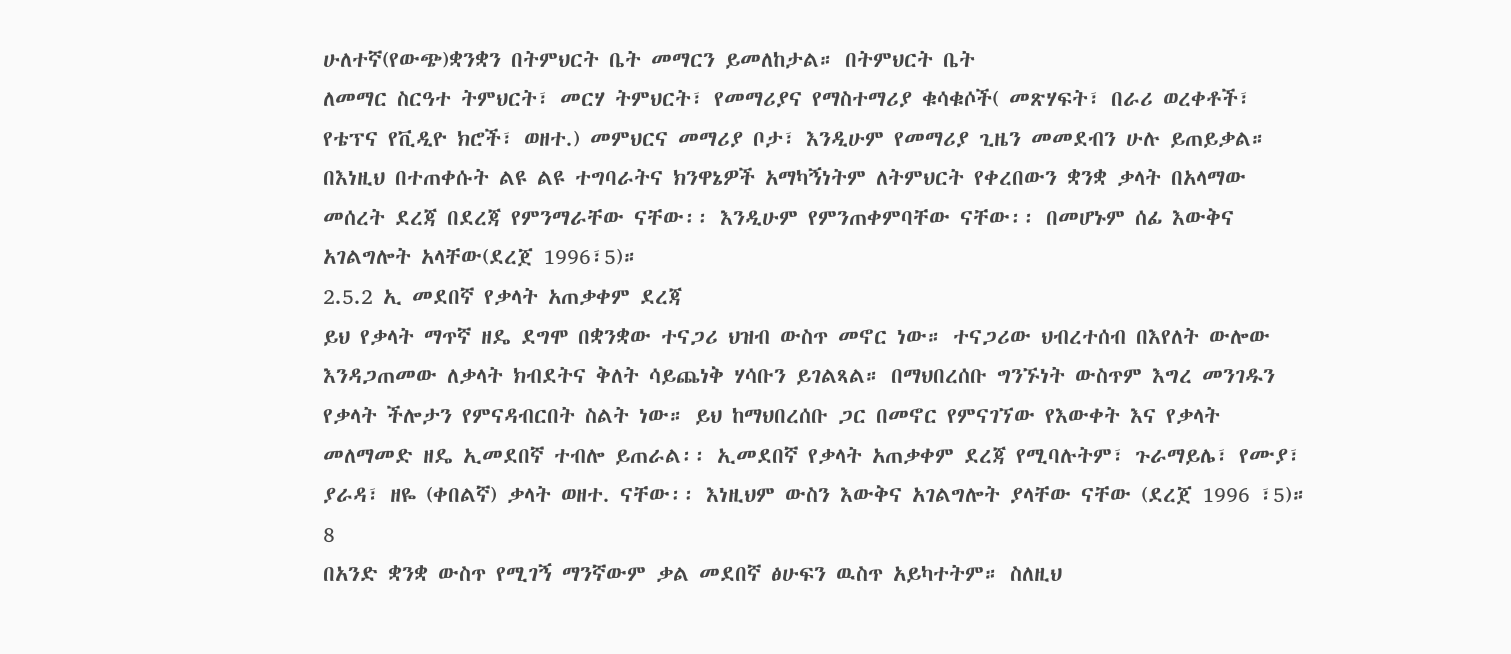ሁለተኛ(የውጭ)ቋንቋን በትምህርት ቤት መማርን ይመለከታል። በትምህርት ቤት
ለመማር ስርዓተ ትምህርት፣ መርሃ ትምህርት፣ የመማሪያና የማስተማሪያ ቁሳቁሶች( መጽሃፍት፣ በራሪ ወረቀቶች፣
የቴፕና የቪዲዮ ክሮች፣ ወዘተ.) መምህርና መማሪያ ቦታ፣ እንዲሁም የመማሪያ ጊዜን መመደብን ሁሉ ይጠይቃል።
በእነዚህ በተጠቀሱት ልዩ ልዩ ተግባራትና ክንዋኔዎች አማካኝነትም ለትምህርት የቀረበውን ቋንቋ ቃላት በአላማው
መሰረት ደረጃ በደረጃ የምንማራቸው ናቸው፡፡ እንዲሁም የምንጠቀምባቸው ናቸው፡፡ በመሆኑም ሰፊ እውቅና
አገልግሎት አላቸው(ደረጀ 1996፣5)።
2.5.2 ኢ መደበኛ የቃላት አጠቃቀም ደረጃ
ይህ የቃላት ማጥኛ ዘዴ ደግሞ በቋንቋው ተናጋሪ ህዝብ ውስጥ መኖር ነው። ተናጋሪው ህብረተሰብ በእየለት ውሎው
እንዳጋጠመው ለቃላት ክብደትና ቅለት ሳይጨነቅ ሃሳቡን ይገልጻል። በማህበረሰቡ ግንኙነት ውስጥም እግረ መንገዱን
የቃላት ችሎታን የምናዳብርበት ስልት ነው። ይህ ከማህበረሰቡ ጋር በመኖር የምናገኘው የእውቀት እና የቃላት
መለማመድ ዘዴ ኢመደበኛ ተብሎ ይጠራል፡፡ ኢመደበኛ የቃላት አጠቃቀም ደረጃ የሚባሉትም፣ ጉራማይሌ፣ የሙያ፣
ያራዳ፣ ዘዬ (ቀበልኛ) ቃላት ወዘተ. ናቸው፡፡ እነዚህም ውስን እውቅና አገልግሎት ያላቸው ናቸው (ደረጀ 1996 ፣5)።
8
በአንድ ቋንቋ ውስጥ የሚገኝ ማንኛውም ቃል መደበኛ ፅሁፍን ዉስጥ አይካተትም። ስለዚህ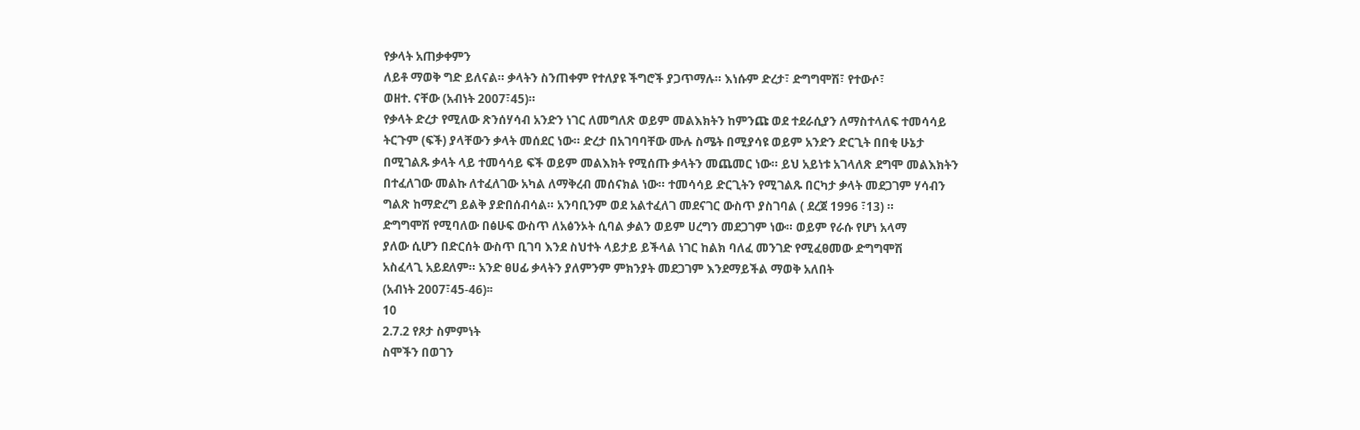የቃላት አጠቃቀምን
ለይቶ ማወቅ ግድ ይለናል። ቃላትን ስንጠቀም የተለያዩ ችግሮች ያጋጥማሉ። እነሱም ድረታ፣ ድግግሞሽ፣ የተውሶ፣
ወዘተ. ናቸው (አብነት 2007፣45)።
የቃላት ድረታ የሚለው ጽንሰሃሳብ አንድን ነገር ለመግለጽ ወይም መልእክትን ከምንጩ ወደ ተደራሲያን ለማስተላለፍ ተመሳሳይ
ትርጉም (ፍች) ያላቸውን ቃላት መሰደር ነው። ድረታ በአገባባቸው ሙሉ ስሜት በሚያሳዩ ወይም አንድን ድርጊት በበቂ ሁኔታ
በሚገልጹ ቃላት ላይ ተመሳሳይ ፍች ወይም መልእክት የሚሰጡ ቃላትን መጨመር ነው። ይህ አይነቱ አገላለጽ ደግሞ መልእክትን
በተፈለገው መልኩ ለተፈለገው አካል ለማቅረብ መሰናክል ነው። ተመሳሳይ ድርጊትን የሚገልጹ በርካታ ቃላት መደጋገም ሃሳብን
ግልጽ ከማድረግ ይልቅ ያድበሰብሳል። አንባቢንም ወደ አልተፈለገ መደናገር ውስጥ ያስገባል ( ደረጀ 1996 ፣13) ።
ድግግሞሽ የሚባለው በፅሁፍ ውስጥ ለአፅንኦት ሲባል ቃልን ወይም ሀረግን መደጋገም ነው። ወይም የራሱ የሆነ አላማ
ያለው ሲሆን በድርሰት ውስጥ ቢገባ እንደ ስህተት ላይታይ ይችላል ነገር ከልክ ባለፈ መንገድ የሚፈፀመው ድግግሞሽ
አስፈላጊ አይደለም። አንድ ፀሀፊ ቃላትን ያለምንም ምክንያት መደጋገም እንደማይችል ማወቅ አለበት
(አብነት 2007፣45-46)፡፡
10
2.7.2 የጾታ ስምምነት
ስሞችን በወገን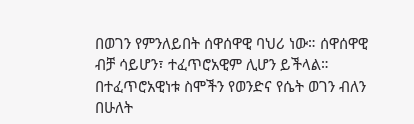በወገን የምንለይበት ሰዋሰዋዊ ባህሪ ነው። ሰዋሰዋዊ ብቻ ሳይሆን፣ ተፈጥሮአዊም ሊሆን ይችላል።
በተፈጥሮአዊነቱ ስሞችን የወንድና የሴት ወገን ብለን በሁለት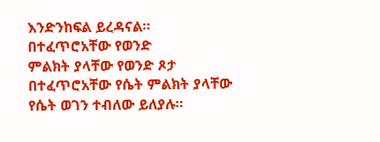እንድንከፍል ይረዳናል። በተፈጥሮአቸው የወንድ
ምልክት ያላቸው የወንድ ጾታ በተፈጥሮአቸው የሴት ምልክት ያላቸው የሴት ወገን ተብለው ይለያሉ።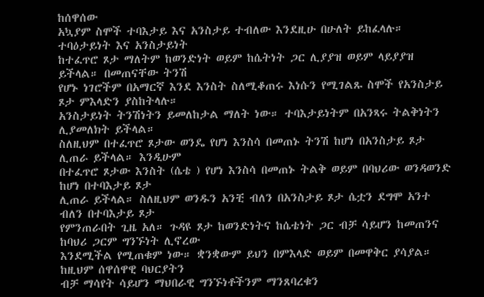ከሰዋሰው
አኳያም ስሞች ተባእታይ እና አንስታይ ተብለው እንደዚሁ በሁለት ይከፈላሉ። ተባዕታይነት እና አንስታይነት
ከተፈጥሮ ጾታ ማለትም ከወንድነት ወይም ከሴትነት ጋር ሊያያዝ ወይም ላይያያዝ ይችላል። በመጠናቸው ትንሽ
የሆኑ ነገሮችም በአማርኛ እንደ እንስት ስለሚቆጠሩ እነሱን የሚገልጹ ስሞች የአንስታይ ጾታ ምእላድን ያስከትላሉ።
አንስታይነት ትንሽነትን ይመለከታል ማለት ነው። ተባእታይነትም በአንጻሩ ትልቅነትን ሊያመለክት ይችላል።
ስለዚህም በተፈጥሮ ጾታው ወንዴ የሆነ እንስሳ በመጠኑ ትንሽ ከሆነ በአንስታይ ጾታ ሊጠራ ይችላል። እንዲሁም
በተፈጥሮ ጾታው እንስት (ሴቴ ) የሆነ እንስሳ በመጠኑ ትልቅ ወይም በባህሪው ወንዳወንድ ከሆነ በተባእታይ ጾታ
ሊጠራ ይችላል። ስለዚህም ወንዱን አንቺ ብለን በአንስታይ ጾታ ሴቷን ደግሞ አንተ ብለን በተባእታይ ጾታ
የምንጠራበት ጊዜ አለ። ጉዳዩ ጾታ ከወንድነትና ከሴቴነት ጋር ብቻ ሳይሆን ከመጠንና ከባህሪ ጋርም ግንኙነት ሊኖረው
እንደሚችል የሚጠቁም ነው። ቋንቋውም ይህን በምእላድ ወይም በመዋቅር ያሳያል። ከዚህም ሰዋሰዋዊ ባህርያትን
ብቻ ማሳየት ሳይሆን ማህበራዊ ግንኙነቶችንም ማንጸባረቁን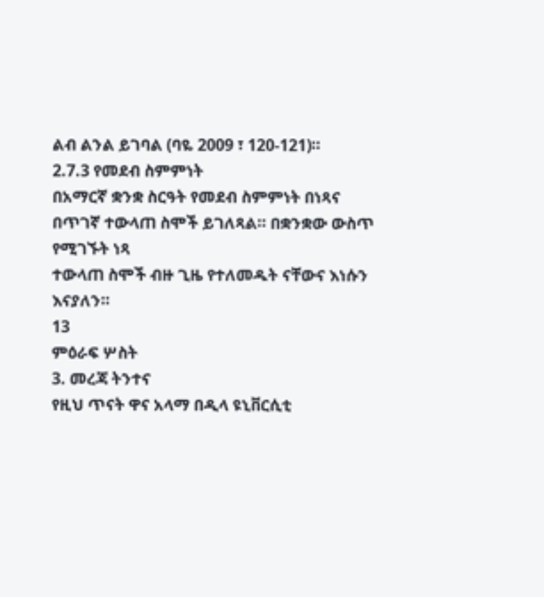ልብ ልንል ይገባል (ባዬ 2009 ፣ 120-121)።
2.7.3 የመደብ ስምምነት
በአማርኛ ቋንቋ ስርዓት የመደብ ስምምነት በነጻና በጥገኛ ተውላጠ ስሞች ይገለጻል። በቋንቋው ውስጥ የሚገኙት ነጻ
ተውላጠ ስሞች ብዙ ጊዜ የተለመዱት ናቸውና እነሱን እናያለን።
13
ምዕራፍ ሦስት
3. መረጃ ትንተና
የዚህ ጥናት ዋና አላማ በዲላ ዩኒቨርሲቲ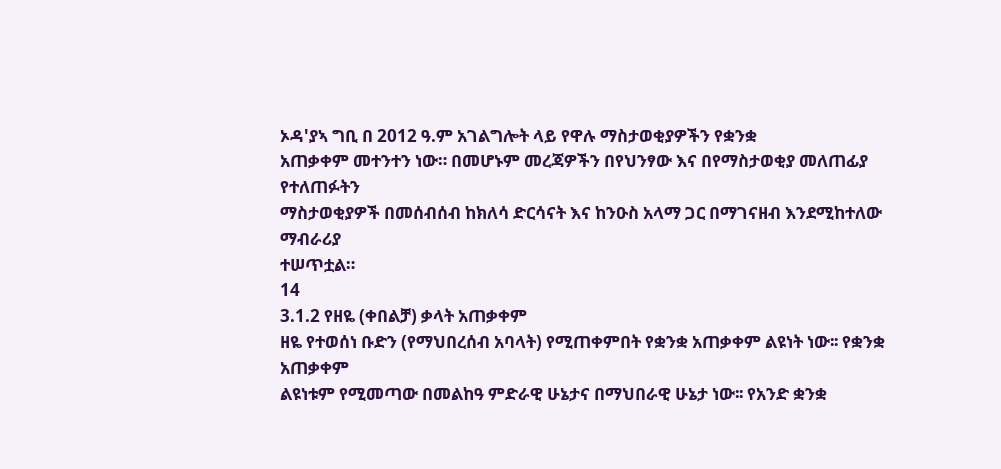ኦዳ'ያኣ ግቢ በ 2012 ዓ.ም አገልግሎት ላይ የዋሉ ማስታወቂያዎችን የቋንቋ
አጠቃቀም መተንተን ነው። በመሆኑም መረጃዎችን በየህንፃው እና በየማስታወቂያ መለጠፊያ የተለጠፉትን
ማስታወቂያዎች በመሰብሰብ ከክለሳ ድርሳናት እና ከንዑስ አላማ ጋር በማገናዘብ እንደሚከተለው ማብራሪያ
ተሠጥቷል።
14
3.1.2 የዘዬ (ቀበልቻ) ቃላት አጠቃቀም
ዘዬ የተወሰነ ቡድን (የማህበረሰብ አባላት) የሚጠቀምበት የቋንቋ አጠቃቀም ልዩነት ነው፡፡ የቋንቋ አጠቃቀም
ልዩነቱም የሚመጣው በመልከዓ ምድራዊ ሁኔታና በማህበራዊ ሁኔታ ነው፡፡ የአንድ ቋንቋ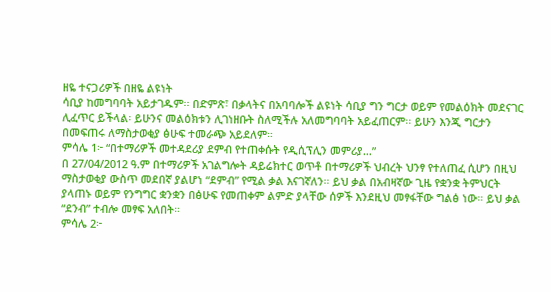ዘዬ ተናጋሪዎች በዘዬ ልዩነት
ሳቢያ ከመግባባት አይታገዱም፡፡ በድምጽ፣ በቃላትና በአባባሎች ልዩነት ሳቢያ ግን ግርታ ወይም የመልዕክት መደናገር
ሊፈጥር ይችላል፡ ይሁንና መልዕክቱን ሊገነዘቡት ስለሚችሉ አለመግባባት አይፈጠርም፡፡ ይሁን እንጂ ግርታን
በመፍጠሩ ለማስታወቂያ ፅሁፍ ተመራጭ አይደለም።
ምሳሌ 1፦ “በተማሪዎች መተዳደሪያ ደምብ የተጠቀሱት የዲሲፕሊን መምሪያ…”
በ 27/04/2012 ዓ.ም በተማሪዎች አገልግሎት ዳይሬክተር ወጥቶ በተማሪዎች ህብረት ህንፃ የተለጠፈ ሲሆን በዚህ
ማስታወቂያ ውስጥ መደበኛ ያልሆነ “ደምብ” የሚል ቃል እናገኛለን። ይህ ቃል በአብዛኛው ጊዜ የቋንቋ ትምህርት
ያላጠኑ ወይም የንግግር ቋንቋን በፅሁፍ የመጠቀም ልምድ ያላቸው ሰዎች እንደዚህ መፃፋቸው ግልፅ ነው። ይህ ቃል
“ደንብ” ተብሎ መፃፍ አለበት።
ምሳሌ 2፦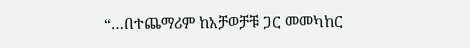“…በተጨማሪም ከአቻወቻቹ ጋር መመካከር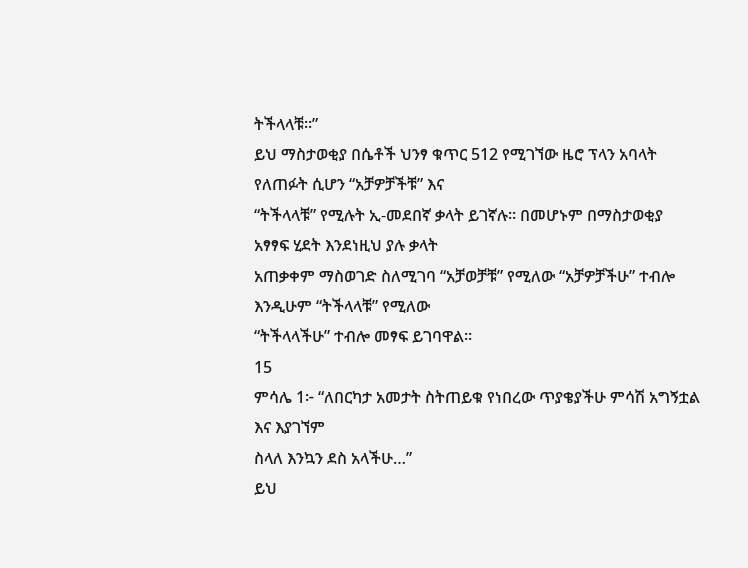ትችላላቹ።”
ይህ ማስታወቂያ በሴቶች ህንፃ ቁጥር 512 የሚገኘው ዜሮ ፕላን አባላት የለጠፉት ሲሆን “አቻዎቻችቹ” እና
“ትችላላቹ” የሚሉት ኢ-መደበኛ ቃላት ይገኛሉ። በመሆኑም በማስታወቂያ አፃፃፍ ሂደት እንደነዚህ ያሉ ቃላት
አጠቃቀም ማስወገድ ስለሚገባ “አቻወቻቹ” የሚለው “አቻዎቻችሁ” ተብሎ እንዲሁም “ትችላላቹ” የሚለው
“ትችላላችሁ” ተብሎ መፃፍ ይገባዋል።
15
ምሳሌ 1፦ “ለበርካታ አመታት ስትጠይቁ የነበረው ጥያቄያችሁ ምሳሽ አግኝቷል እና እያገኘም
ስላለ እንኳን ደስ አላችሁ…”
ይህ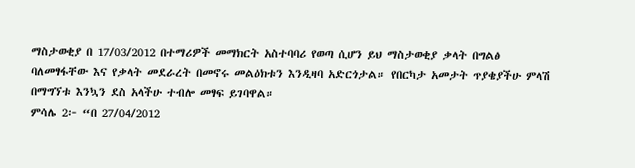ማስታወቂያ በ 17/03/2012 በተማሪዎች መማክርት አስተባባሪ የወጣ ሲሆን ይህ ማስታወቂያ ቃላት በግልፅ
ባለመፃፋቸው እና የቃላት መደራረት በመኖሩ መልዕክቱን እንዲዛባ አድርጎታል። የበርካታ አመታት ጥያቄያችሁ ምላሽ
በማግኘቱ እንኳን ደስ አላችሁ ተብሎ መፃፍ ይገባዋል።
ምሳሌ 2፦ “በ 27/04/2012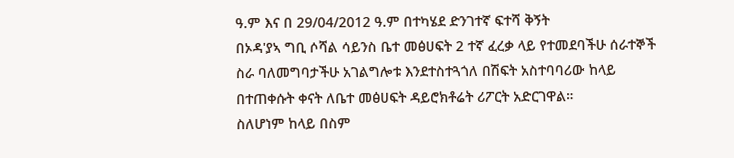ዓ.ም እና በ 29/04/2012 ዓ.ም በተካሄደ ድንገተኛ ፍተሻ ቅኝት
በኦዳ'ያኣ ግቢ ሶሻል ሳይንስ ቤተ መፅሀፍት 2 ተኛ ፈረቃ ላይ የተመደባችሁ ሰራተኞች
ስራ ባለመግባታችሁ አገልግሎቱ እንደተስተጓጎለ በሽፍት አስተባባሪው ከላይ
በተጠቀሱት ቀናት ለቤተ መፅሀፍት ዳይሮክቶሬት ሪፖርት አድርገዋል።
ስለሆነም ከላይ በስም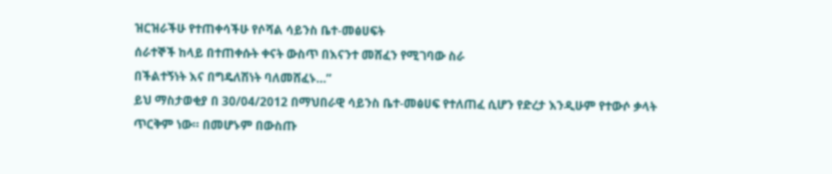ዝርዝራችሁ የተጠቀሳችሁ የሶሻል ሳይንስ ቤተ-መፅሀፍት
ሰራተኞች ከላይ በተጠቀሱት ቀናት ውስጥ በእናንተ መሸፈን የሚገባው ስራ
በችልተኝነት እና በግዴለሽነት ባለመሸፈኑ…”
ይህ ማስታወቂያ በ 30/04/2012 በማህበራዊ ሳይንስ ቤተ-መፅሀፍ የተለጠፈ ሲሆን የድረታ እንዲሁም የተውሶ ቃላት
ጥርቅም ነው። በመሆኑም በውስጡ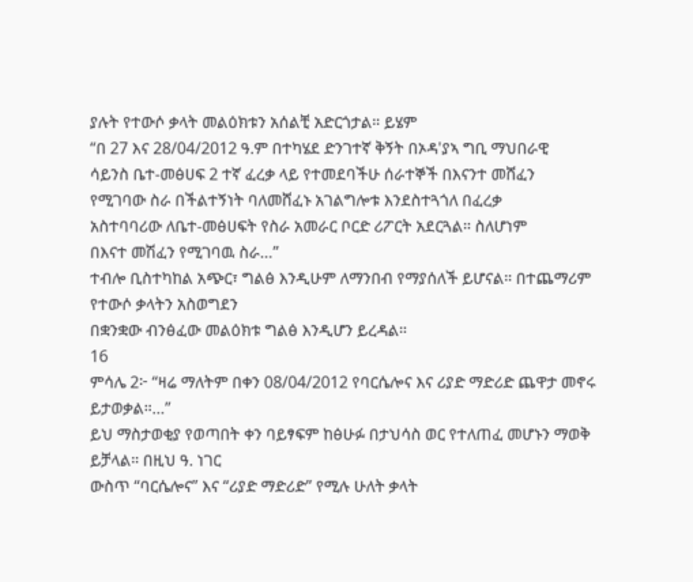ያሉት የተውሶ ቃላት መልዕክቱን አሰልቺ አድርጎታል። ይሄም
“በ 27 እና 28/04/2012 ዓ.ም በተካሄደ ድንገተኛ ቅኝት በኦዳ'ያኣ ግቢ ማህበራዊ
ሳይንስ ቤተ-መፅሀፍ 2 ተኛ ፈረቃ ላይ የተመደባችሁ ሰራተኞች በእናንተ መሸፈን
የሚገባው ስራ በችልተኝነት ባለመሸፈኑ አገልግሎቱ እንደስተጓጎለ በፈረቃ
አስተባባሪው ለቤተ-መፅሀፍት የስራ አመራር ቦርድ ሪፖርት አደርጓል። ስለሆነም
በእናተ መሽፈን የሚገባዉ ስራ…”
ተብሎ ቢስተካከል አጭር፣ ግልፅ እንዲሁም ለማንበብ የማያሰለች ይሆናል። በተጨማሪም የተውሶ ቃላትን አስወግደን
በቋንቋው ብንፅፈው መልዕክቱ ግልፅ እንዲሆን ይረዳል።
16
ምሳሌ 2፦ “ዛሬ ማለትም በቀን 08/04/2012 የባርሴሎና እና ሪያድ ማድሪድ ጨዋታ መኖሩ
ይታወቃል።…”
ይህ ማስታወቂያ የወጣበት ቀን ባይፃፍም ከፅሁፉ በታህሳስ ወር የተለጠፈ መሆኑን ማወቅ ይቻላል። በዚህ ዓ. ነገር
ውስጥ “ባርሴሎና” እና “ሪያድ ማድሪድ” የሚሉ ሁለት ቃላት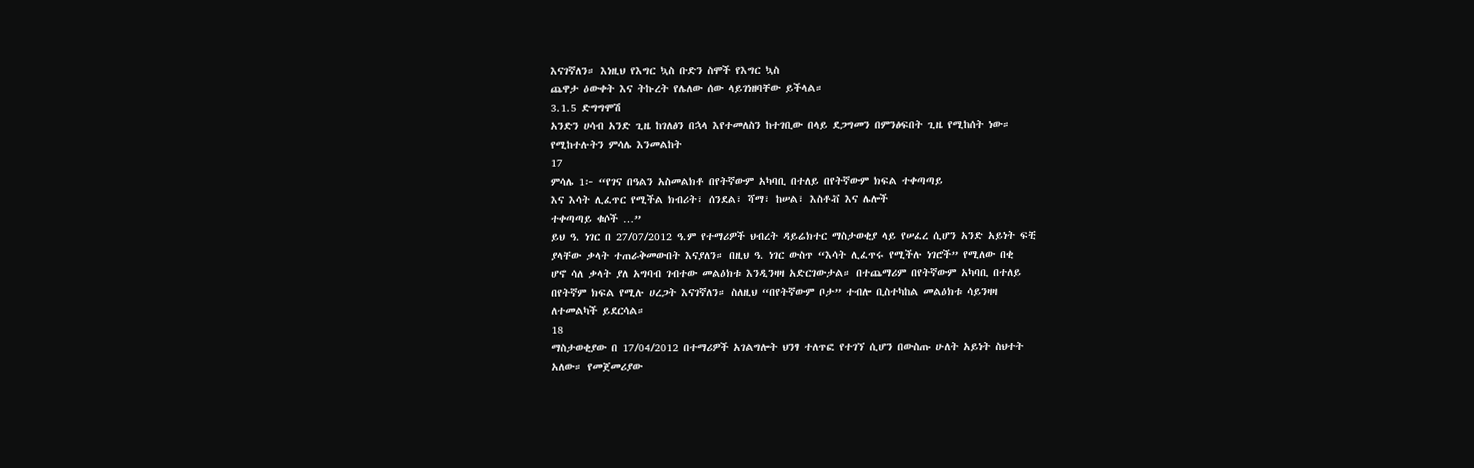እናገኛለን። እነዚህ የእግር ኳስ ቡድን ስሞች የእግር ኳስ
ጨዋታ ዕውቀት እና ትኩረት የሌለው ሰው ላይገነዘባቸው ይችላል።
3.1.5 ድግግሞሽ
አንድን ሀሳብ አንድ ጊዜ ከገለፅን በኋላ እየተመለስን ከተገቢው በላይ ደጋግመን በምንፅፍበት ጊዜ የሚከሰት ነው።
የሚከተሉትን ምሳሌ እንመልከት
17
ምሳሌ 1፦ “የገና በዓልን አስመልክቶ በየትኛውም አካባቢ በተለይ በየትኛውም ክፍል ተቀጣጣይ
እና እሳት ሊፈጥር የሚችል ክብሪት፣ ሰንደል፣ ሻማ፣ ከሠል፣ እስቶቭ እና ሌሎች
ተቀጣጣይ ቁሶች …”
ይህ ዓ. ነገር በ 27/07/2012 ዓ.ም የተማሪዎች ህብረት ዳይሬክተር ማስታወቂያ ላይ የሠፈረ ሲሆን አንድ አይነት ፍቺ
ያላቸው ቃላት ተጠራቅመውበት እናያለን። በዚህ ዓ. ነገር ውስጥ “እሳት ሊፈጥሩ የሚችሉ ነገሮች” የሚለው በቂ
ሆኖ ሳለ ቃላት ያለ አግባብ ገብተው መልዕክቱ እንዲንዛዛ አድርገውታል። በተጨማሪም በየትኛውም አካባቢ በተለይ
በየትኛም ክፍል የሚሉ ሀረጋት እናገኛለን። ስለዚህ “በየትኛውም ቦታ” ተብሎ ቢስተካከል መልዕክቱ ሳይንዛዛ
ለተመልካች ይደርሳል።
18
ማስታወቂያው በ 17/04/2012 በተማሪዎች አገልግሎት ህንፃ ተለጥፎ የተገኘ ሲሆን በውስጡ ሁለት አይነት ስህተት
አለው። የመጀመሪያው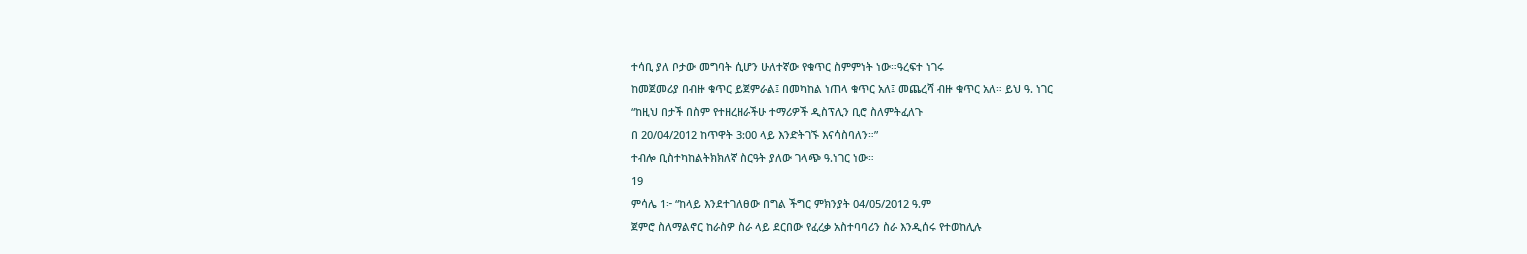ተሳቢ ያለ ቦታው መግባት ሲሆን ሁለተኛው የቁጥር ስምምነት ነው።ዓረፍተ ነገሩ
ከመጀመሪያ በብዙ ቁጥር ይጀምራል፤ በመካከል ነጠላ ቁጥር አለ፤ መጨረሻ ብዙ ቁጥር አለ። ይህ ዓ. ነገር
“ከዚህ በታች በስም የተዘረዘራችሁ ተማሪዎች ዲስፕሊን ቢሮ ስለምትፈለጉ
በ 20/04/2012 ከጥዋት 3:00 ላይ እንድትገኙ እናሳስባለን።”
ተብሎ ቢስተካከልትክክለኛ ስርዓት ያለው ገላጭ ዓ.ነገር ነው።
19
ምሳሌ 1፦ “ከላይ እንደተገለፀው በግል ችግር ምክንያት 04/05/2012 ዓ.ም
ጀምሮ ስለማልኖር ከራስዎ ስራ ላይ ደርበው የፈረቃ አስተባባሪን ስራ እንዲሰሩ የተወከሊሉ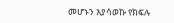መሆኑን እያሳወኩ የክፍሉ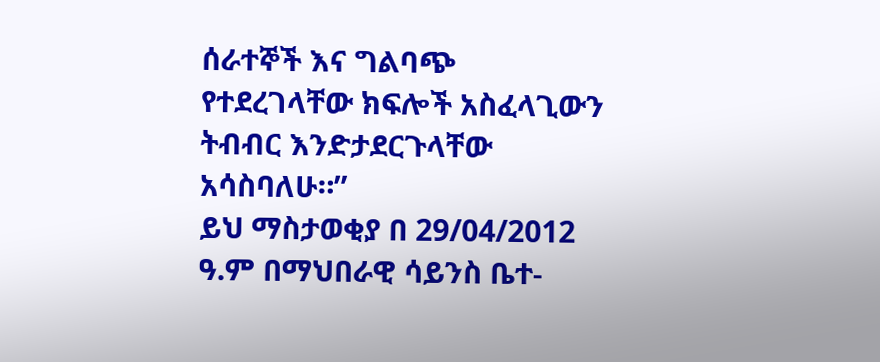ሰራተኞች እና ግልባጭ
የተደረገላቸው ክፍሎች አስፈላጊውን ትብብር እንድታደርጉላቸው አሳስባለሁ።”
ይህ ማስታወቂያ በ 29/04/2012 ዓ.ም በማህበራዊ ሳይንስ ቤተ-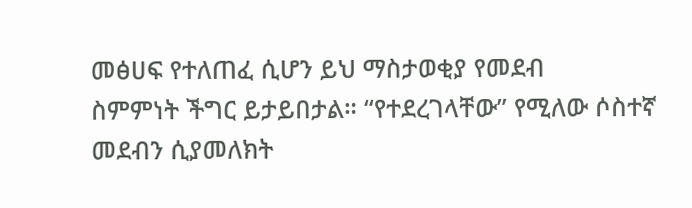መፅሀፍ የተለጠፈ ሲሆን ይህ ማስታወቂያ የመደብ
ስምምነት ችግር ይታይበታል። “የተደረገላቸው” የሚለው ሶስተኛ መደብን ሲያመለክት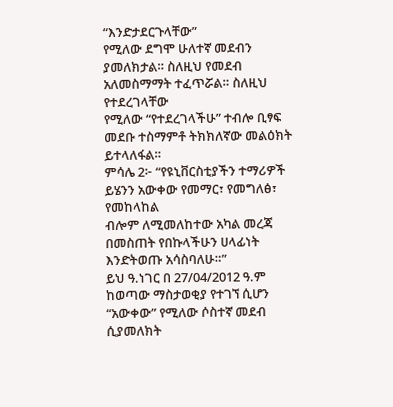“እንድታደርጉላቸው”
የሚለው ደግሞ ሁለተኛ መደብን ያመለክታል። ስለዚህ የመደብ አለመስማማት ተፈጥሯል። ስለዚህ የተደረገላቸው
የሚለው “የተደረገላችሁ” ተብሎ ቢፃፍ መደቡ ተስማምቶ ትክክለኛው መልዕክት ይተላለፋል።
ምሳሌ 2፦ “የዩኒቨርስቲያችን ተማሪዎች ይሄንን አውቀው የመማር፣ የመግለፅ፣ የመከላከል
ብሎም ለሚመለከተው አካል መረጃ በመስጠት የበኩላችሁን ሀላፊነት
እንድትወጡ አሳስባለሁ።”
ይህ ዓ.ነገር በ 27/04/2012 ዓ.ም ከወጣው ማስታወቂያ የተገኘ ሲሆን “አውቀው” የሚለው ሶስተኛ መደብ
ሲያመለክት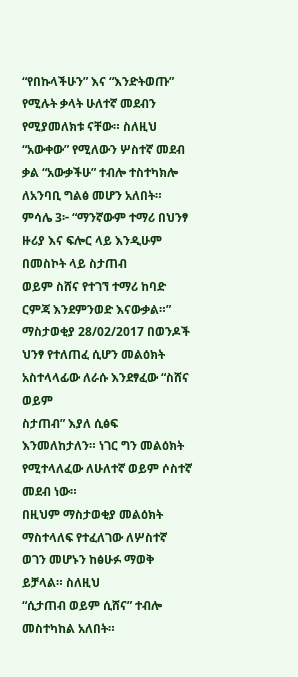“የበኩላችሁን” እና “እንድትወጡ” የሚሉት ቃላት ሁለተኛ መደብን የሚያመለክቱ ናቸው። ስለዚህ
“አውቀው” የሚለውን ሦስተኛ መደብ ቃል “አውቃችሁ” ተብሎ ተስተካክሎ ለአንባቢ ግልፅ መሆን አለበት።
ምሳሌ 3፦ “ማንኛውም ተማሪ በህንፃ ዙሪያ እና ፍሎር ላይ እንዲሁም በመስኮት ላይ ስታጠብ
ወይም ስሸና የተገኘ ተማሪ ከባድ ርምጃ እንደምንወድ እናውቃል።”
ማስታወቂያ 28/02/2017 በወንዶች ህንፃ የተለጠፈ ሲሆን መልዕክት አስተላላፊው ለራሱ እንደፃፈው “ስሸና ወይም
ስታጠብ” እያለ ሲፅፍ እንመለከታለን። ነገር ግን መልዕክት የሚተላለፈው ለሁለተኛ ወይም ሶስተኛ መደብ ነው።
በዚህም ማስታወቂያ መልዕክት ማስተላለፍ የተፈለገው ለሦስተኛ ወገን መሆኑን ከፅሁፉ ማወቅ ይቻላል። ስለዚህ
“ሲታጠብ ወይም ሲሸና” ተብሎ መስተካከል አለበት።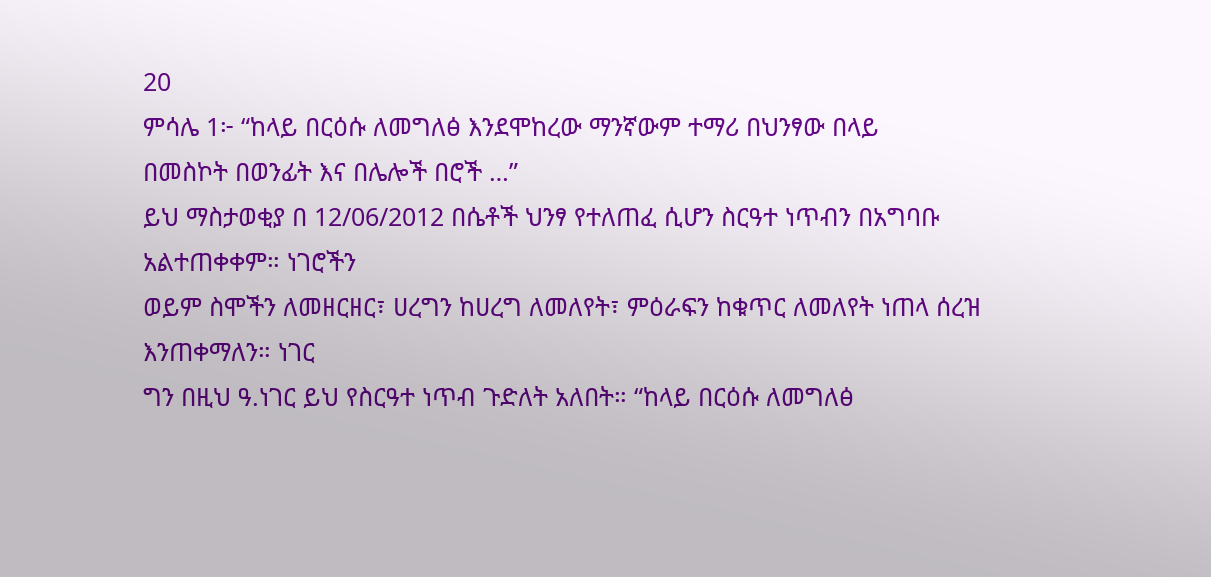20
ምሳሌ 1፦ “ከላይ በርዕሱ ለመግለፅ እንደሞከረው ማንኛውም ተማሪ በህንፃው በላይ
በመስኮት በወንፊት እና በሌሎች በሮች …”
ይህ ማስታወቂያ በ 12/06/2012 በሴቶች ህንፃ የተለጠፈ ሲሆን ስርዓተ ነጥብን በአግባቡ አልተጠቀቀም። ነገሮችን
ወይም ስሞችን ለመዘርዘር፣ ሀረግን ከሀረግ ለመለየት፣ ምዕራፍን ከቁጥር ለመለየት ነጠላ ሰረዝ እንጠቀማለን። ነገር
ግን በዚህ ዓ.ነገር ይህ የስርዓተ ነጥብ ጉድለት አለበት። “ከላይ በርዕሱ ለመግለፅ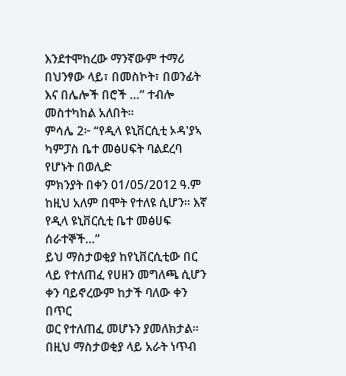እንደተሞከረው ማንኛውም ተማሪ
በህንፃው ላይ፣ በመስኮት፣ በወንፊት እና በሌሎች በሮች …” ተብሎ መስተካከል አለበት።
ምሳሌ 2፦ “የዲላ ዩኒቨርሲቲ ኦዳ'ያኣ ካምፓስ ቤተ መፅሀፍት ባልደረባ የሆኑት በወሊድ
ምክንያት በቀን 01/05/2012 ዓ.ም ከዚህ አለም በሞት የተለዩ ሲሆን። እኛ
የዲላ ዩኒቨርሲቲ ቤተ መፅሀፍ ሰራተኞች…”
ይህ ማስታወቂያ ከየኒቨርሲቲው በር ላይ የተለጠፈ የሀዘን መግለጫ ሲሆን ቀን ባይኖረውም ከታች ባለው ቀን በጥር
ወር የተለጠፈ መሆኑን ያመለክታል። በዚህ ማስታወቂያ ላይ አራት ነጥብ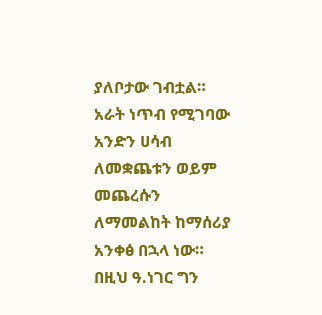ያለቦታው ገብቷል። አራት ነጥብ የሚገባው
አንድን ሀሳብ ለመቋጨቱን ወይም መጨረሱን ለማመልከት ከማሰሪያ አንቀፅ በኋላ ነው። በዚህ ዓ.ነገር ግን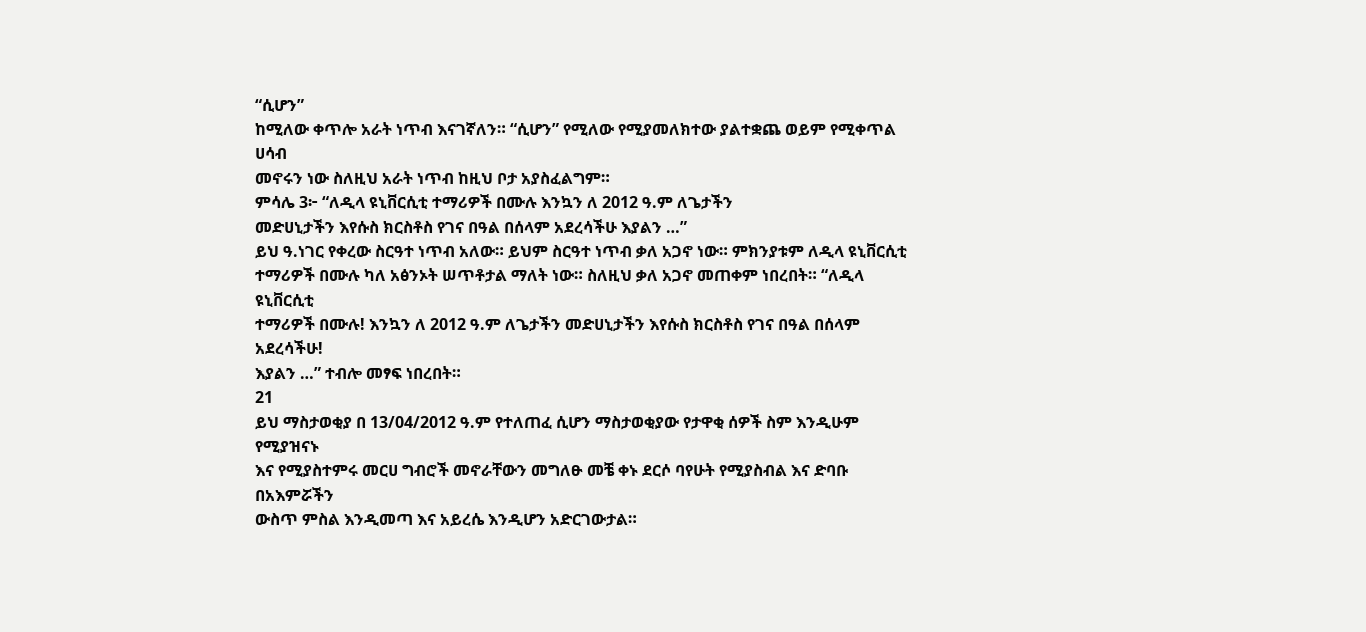“ሲሆን”
ከሚለው ቀጥሎ አራት ነጥብ እናገኛለን። “ሲሆን” የሚለው የሚያመለክተው ያልተቋጨ ወይም የሚቀጥል ሀሳብ
መኖሩን ነው ስለዚህ አራት ነጥብ ከዚህ ቦታ አያስፈልግም።
ምሳሌ 3፦ “ለዲላ ዩኒቨርሲቲ ተማሪዎች በሙሉ እንኳን ለ 2012 ዓ.ም ለጌታችን
መድሀኒታችን እየሱስ ክርስቶስ የገና በዓል በሰላም አደረሳችሁ እያልን …”
ይህ ዓ.ነገር የቀረው ስርዓተ ነጥብ አለው። ይህም ስርዓተ ነጥብ ቃለ አጋኖ ነው። ምክንያቱም ለዲላ ዩኒቨርሲቲ
ተማሪዎች በሙሉ ካለ አፅንኦት ሠጥቶታል ማለት ነው። ስለዚህ ቃለ አጋኖ መጠቀም ነበረበት። “ለዲላ ዩኒቨርሲቲ
ተማሪዎች በሙሉ! እንኳን ለ 2012 ዓ.ም ለጌታችን መድሀኒታችን እየሱስ ክርስቶስ የገና በዓል በሰላም አደረሳችሁ!
እያልን …” ተብሎ መፃፍ ነበረበት።
21
ይህ ማስታወቂያ በ 13/04/2012 ዓ.ም የተለጠፈ ሲሆን ማስታወቂያው የታዋቂ ሰዎች ስም እንዲሁም የሚያዝናኑ
እና የሚያስተምሩ መርሀ ግብሮች መኖራቸውን መግለፁ መቼ ቀኑ ደርሶ ባየሁት የሚያስብል እና ድባቡ በአእምሯችን
ውስጥ ምስል እንዲመጣ እና አይረሴ እንዲሆን አድርገውታል።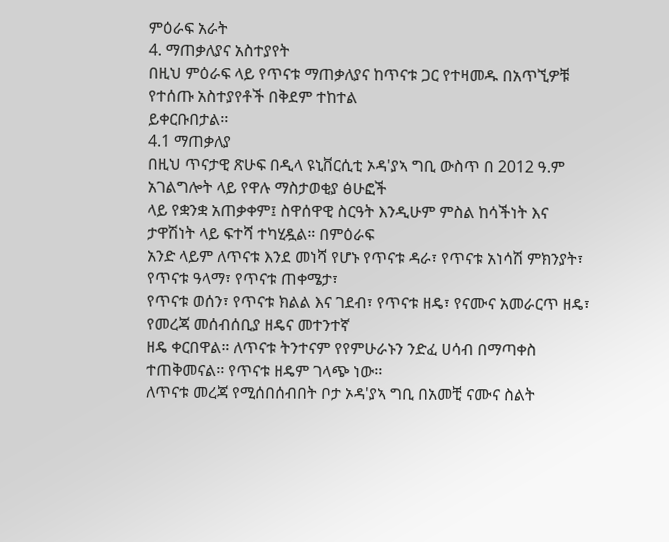ምዕራፍ አራት
4. ማጠቃለያና አስተያየት
በዚህ ምዕራፍ ላይ የጥናቱ ማጠቃለያና ከጥናቱ ጋር የተዛመዱ በአጥኚዎቹ የተሰጡ አስተያየቶች በቅደም ተከተል
ይቀርቡበታል፡፡
4.1 ማጠቃለያ
በዚህ ጥናታዊ ጽሁፍ በዲላ ዩኒቨርሲቲ ኦዳ'ያኣ ግቢ ውስጥ በ 2012 ዓ.ም አገልግሎት ላይ የዋሉ ማስታወቂያ ፅሁፎች
ላይ የቋንቋ አጠቃቀም፤ ስዋሰዋዊ ስርዓት እንዲሁም ምስል ከሳችነት እና ታዋሽነት ላይ ፍተሻ ተካሂዷል። በምዕራፍ
አንድ ላይም ለጥናቱ እንደ መነሻ የሆኑ የጥናቱ ዳራ፣ የጥናቱ አነሳሽ ምክንያት፣ የጥናቱ ዓላማ፣ የጥናቱ ጠቀሜታ፣
የጥናቱ ወሰን፣ የጥናቱ ክልል እና ገደብ፣ የጥናቱ ዘዴ፣ የናሙና አመራርጥ ዘዴ፣ የመረጃ መሰብሰቢያ ዘዴና መተንተኛ
ዘዴ ቀርበዋል። ለጥናቱ ትንተናም የየምሁራኑን ንድፈ ሀሳብ በማጣቀስ ተጠቅመናል፡፡ የጥናቱ ዘዴም ገላጭ ነው፡፡
ለጥናቱ መረጃ የሚሰበሰብበት ቦታ ኦዳ'ያኣ ግቢ በአመቺ ናሙና ስልት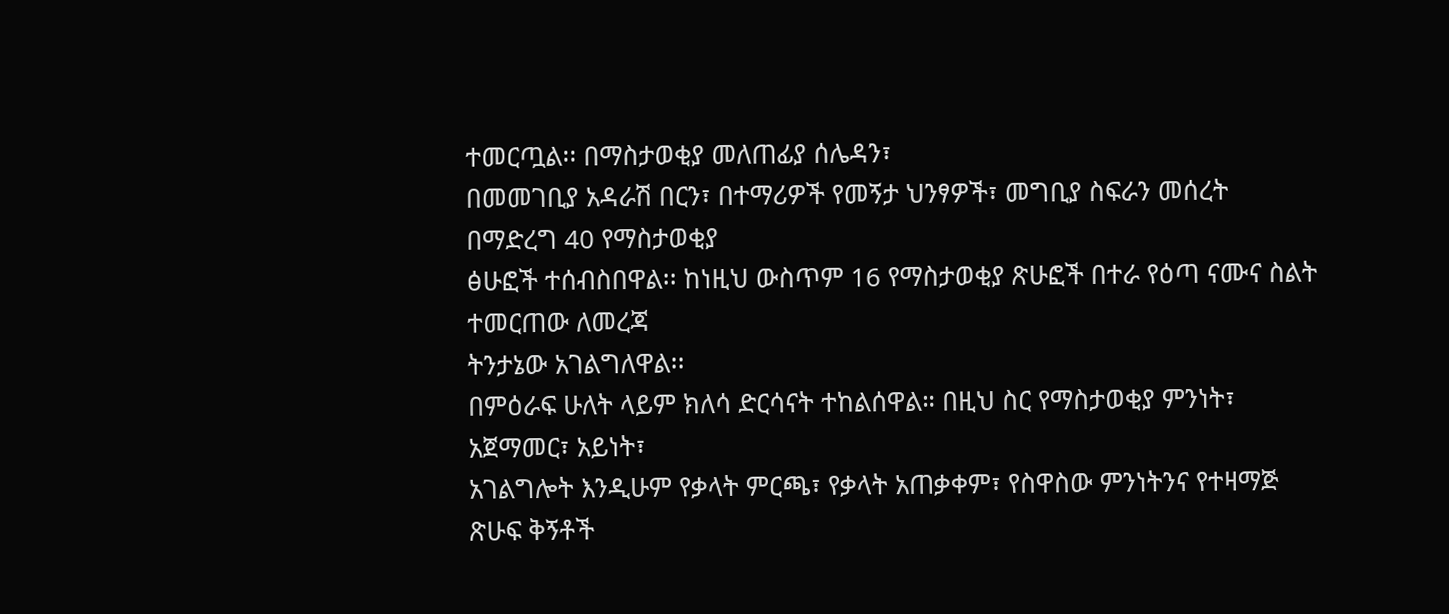ተመርጧል፡፡ በማስታወቂያ መለጠፊያ ሰሌዳን፣
በመመገቢያ አዳራሽ በርን፣ በተማሪዎች የመኝታ ህንፃዎች፣ መግቢያ ስፍራን መሰረት በማድረግ 40 የማስታወቂያ
ፅሁፎች ተሰብስበዋል፡፡ ከነዚህ ውስጥም 16 የማስታወቂያ ጽሁፎች በተራ የዕጣ ናሙና ስልት ተመርጠው ለመረጃ
ትንታኔው አገልግለዋል፡፡
በምዕራፍ ሁለት ላይም ክለሳ ድርሳናት ተከልሰዋል። በዚህ ስር የማስታወቂያ ምንነት፣ አጀማመር፣ አይነት፣
አገልግሎት እንዲሁም የቃላት ምርጫ፣ የቃላት አጠቃቀም፣ የስዋስው ምንነትንና የተዛማጅ ጽሁፍ ቅኝቶች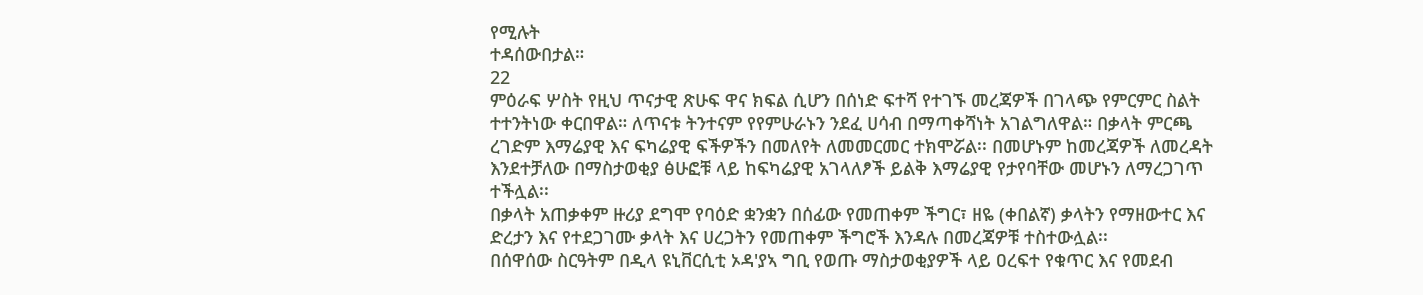የሚሉት
ተዳሰውበታል።
22
ምዕራፍ ሦስት የዚህ ጥናታዊ ጽሁፍ ዋና ክፍል ሲሆን በሰነድ ፍተሻ የተገኙ መረጃዎች በገላጭ የምርምር ስልት
ተተንትነው ቀርበዋል። ለጥናቱ ትንተናም የየምሁራኑን ንደፈ ሀሳብ በማጣቀሻነት አገልግለዋል። በቃላት ምርጫ
ረገድም እማሬያዊ እና ፍካሬያዊ ፍችዎችን በመለየት ለመመርመር ተክሞሯል፡፡ በመሆኑም ከመረጃዎች ለመረዳት
እንደተቻለው በማስታወቂያ ፅሁፎቹ ላይ ከፍካሬያዊ አገላለፆች ይልቅ እማሬያዊ የታየባቸው መሆኑን ለማረጋገጥ
ተችሏል፡፡
በቃላት አጠቃቀም ዙሪያ ደግሞ የባዕድ ቋንቋን በሰፊው የመጠቀም ችግር፣ ዘዬ (ቀበልኛ) ቃላትን የማዘውተር እና
ድረታን እና የተደጋገሙ ቃላት እና ሀረጋትን የመጠቀም ችግሮች እንዳሉ በመረጃዎቹ ተስተውሏል፡፡
በሰዋሰው ስርዓትም በዲላ ዩኒቨርሲቲ ኦዳ'ያኣ ግቢ የወጡ ማስታወቂያዎች ላይ ዐረፍተ የቁጥር እና የመደብ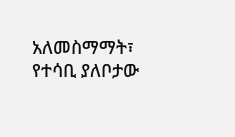አለመስማማት፣ የተሳቢ ያለቦታው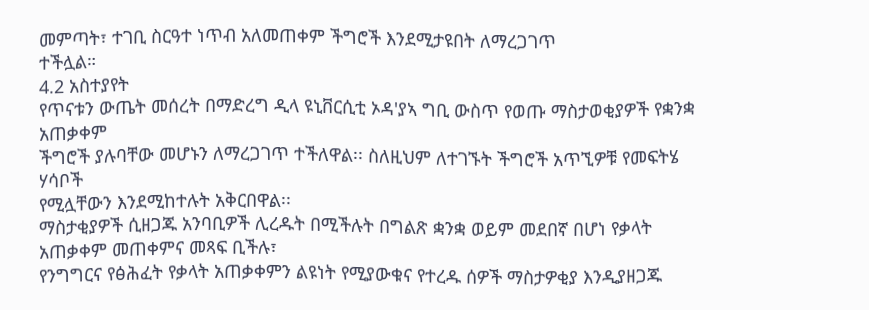መምጣት፣ ተገቢ ስርዓተ ነጥብ አለመጠቀም ችግሮች እንደሚታዩበት ለማረጋገጥ
ተችሏል።
4.2 አስተያየት
የጥናቱን ውጤት መሰረት በማድረግ ዲላ ዩኒቨርሲቲ ኦዳ'ያኣ ግቢ ውስጥ የወጡ ማስታወቂያዎች የቋንቋ አጠቃቀም
ችግሮች ያሉባቸው መሆኑን ለማረጋገጥ ተችለዋል፡፡ ስለዚህም ለተገኙት ችግሮች አጥኚዎቹ የመፍትሄ ሃሳቦች
የሚሏቸውን እንደሚከተሉት አቅርበዋል፡፡
ማስታቂያዎች ሲዘጋጁ አንባቢዎች ሊረዱት በሚችሉት በግልጽ ቋንቋ ወይም መደበኛ በሆነ የቃላት
አጠቃቀም መጠቀምና መጻፍ ቢችሉ፣
የንግግርና የፅሕፈት የቃላት አጠቃቀምን ልዩነት የሚያውቁና የተረዱ ሰዎች ማስታዎቂያ እንዲያዘጋጁ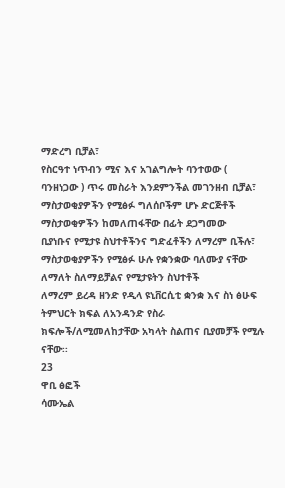ማድረግ ቢቻል፣
የስርዓተ ነጥብን ሚና እና አገልግሎት ባንተወው ( ባንዘነጋው ) ጥሩ መስራት እንደምንችል መገንዘብ ቢቻል፣
ማስታወቂያዎችን የሚፅፉ ግለሰቦችም ሆኑ ድርጅቶች ማስታወቂዎችን ከመለጠፋቸው በፊት ደጋግመው
ቢያነቡና የሚታዩ ስህተቶችንና ግድፈቶችን ለማረም ቢችሉ፣
ማስታወቂያዎችን የሚፅፉ ሁሉ የቋንቋው ባለሙያ ናቸው ለማለት ስለማይቻልና የሚታዩትን ስህተቶች
ለማረም ይረዳ ዘንድ የዲላ ዩኒቨርሲቲ ቋንቋ እና ስነ ፅሁፍ ትምህርት ክፍል ለአንዳንድ የስራ
ክፍሎች/ለሚመለከታቸው አካላት ስልጠና ቢያመቻች የሚሉ ናቸው፡፡
23
ዋቢ ፅፎች
ሳሙኤል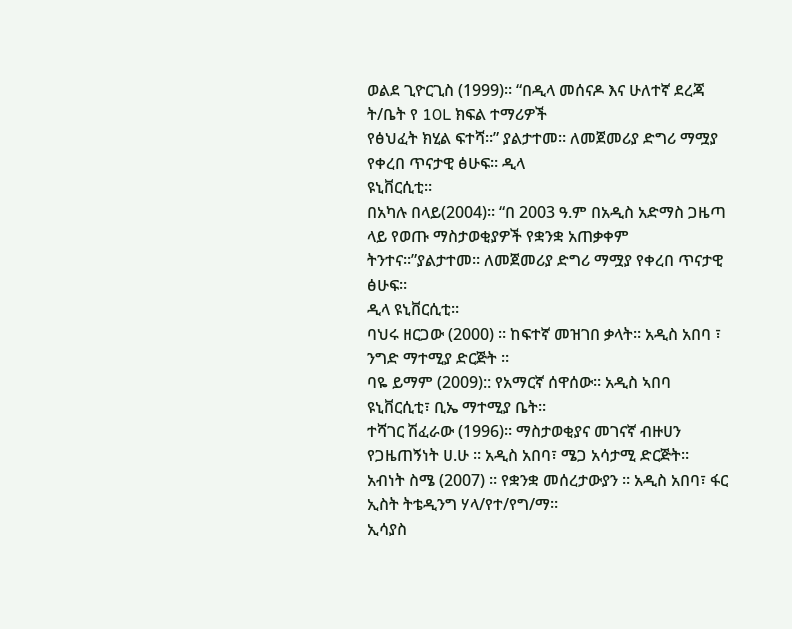ወልደ ጊዮርጊስ (1999)። “በዲላ መሰናዶ እና ሁለተኛ ደረጃ ት/ቤት የ 10L ክፍል ተማሪዎች
የፅህፈት ክሂል ፍተሻ።” ያልታተመ። ለመጀመሪያ ድግሪ ማሟያ የቀረበ ጥናታዊ ፅሁፍ። ዲላ
ዩኒቨርሲቲ።
በአካሉ በላይ(2004)። “በ 2003 ዓ.ም በአዲስ አድማስ ጋዜጣ ላይ የወጡ ማስታወቂያዎች የቋንቋ አጠቃቀም
ትንተና።”ያልታተመ። ለመጀመሪያ ድግሪ ማሟያ የቀረበ ጥናታዊ ፅሁፍ።
ዲላ ዩኒቨርሲቲ።
ባህሩ ዘርጋው (2000) ፡፡ ከፍተኛ መዝገበ ቃላት። አዲስ አበባ ፣ ንግድ ማተሚያ ድርጅት ።
ባዬ ይማም (2009):: የአማርኛ ሰዋሰው። አዲስ ኣበባ ዩኒቨርሲቲ፣ ቢኤ ማተሚያ ቤት፡፡
ተሻገር ሽፈራው (1996)። ማስታወቂያና መገናኛ ብዙሀን የጋዜጠኝነት ሀ.ሁ ። አዲስ አበባ፣ ሜጋ አሳታሚ ድርጅት።
አብነት ስሜ (2007) ። የቋንቋ መሰረታውያን ። አዲስ አበባ፣ ፋር ኢስት ትቴዲንግ ሃላ/የተ/የግ/ማ።
ኢሳያስ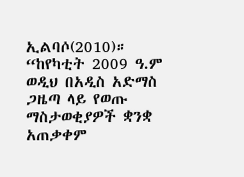ኢልባሶ(2010)። “ከየካቲት 2009 ዓ.ም ወዲህ በአዲስ አድማስ ጋዜጣ ላይ የወጡ ማስታወቂያዎች ቋንቋ አጠቃቀም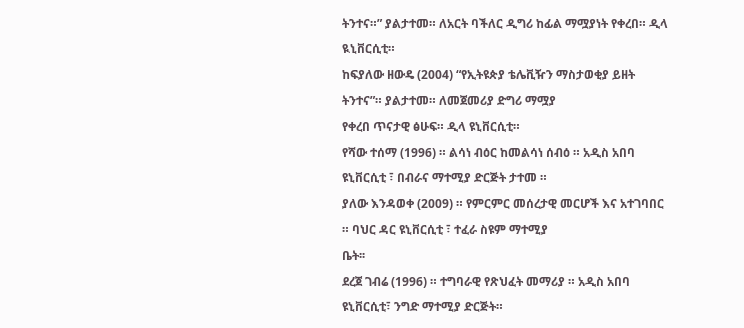ትንተና።” ያልታተመ። ለአርት ባችለር ዲግሪ ከፊል ማሟያነት የቀረበ። ዲላ ዪኒቨርሲቲ።
ከፍያለው ዘውዴ (2004) “የኢትዩጵያ ቴሌቪዥን ማስታወቂያ ይዘት ትንተና”። ያልታተመ። ለመጀመሪያ ድግሪ ማሟያ
የቀረበ ጥናታዊ ፅሁፍ። ዲላ ዩኒቨርሲቲ።
የሻው ተሰማ (1996) ። ልሳነ ብዕር ከመልሳነ ሰብዕ ። አዲስ አበባ ዩኒቨርሲቲ ፣ በብራና ማተሚያ ድርጅት ታተመ ።
ያለው እንዳወቀ (2009) ። የምርምር መሰረታዊ መርሆች እና አተገባበር ። ባህር ዳር ዩኒቨርሲቲ ፣ ተፈራ ስዩም ማተሚያ
ቤት፡፡
ደረጀ ገብሬ (1996) ። ተግባራዊ የጽህፈት መማሪያ ። አዲስ አበባ ዩኒቨርሲቲ፣ ንግድ ማተሚያ ድርጅት።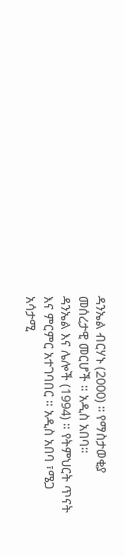ዳንኤል ብርሃኑ (2000) ፡፡ የማስታወቂያ መሰረታዊ መርሆች ። አዲስ አበባ።
ዳንኤል እና ሌሎች (1994) ። የትምህርት ጥናት እና ምርምር አተገባበር ። አዲስ አበባ ፣ሜጋ አሳታሚ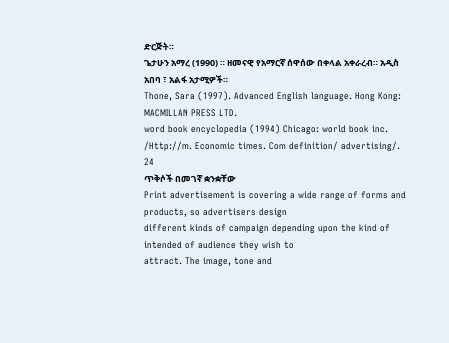ድርጅት።
ጌታሁን አማረ (1990) ። ዘመናዊ የአማርኛ ሰዋሰው በቀላል አቀራረብ። አዲስ አበባ ፣ አልፋ አታሚዎች።
Thone, Sara (1997). Advanced English language. Hong Kong: MACMILLAN PRESS LTD.
word book encyclopedia (1994) Chicago: world book inc.
/Http://m. Economic times. Com definition/ advertising/.
24
ጥቅሶች በመገኛ ቋንቋቸው
Print advertisement is covering a wide range of forms and products, so advertisers design
different kinds of campaign depending upon the kind of intended of audience they wish to
attract. The image, tone and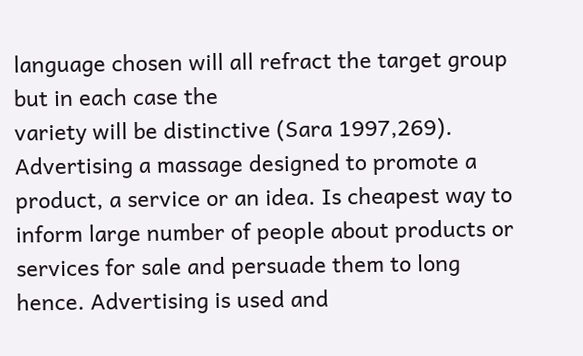language chosen will all refract the target group but in each case the
variety will be distinctive (Sara 1997,269).
Advertising a massage designed to promote a product, a service or an idea. Is cheapest way to
inform large number of people about products or services for sale and persuade them to long
hence. Advertising is used and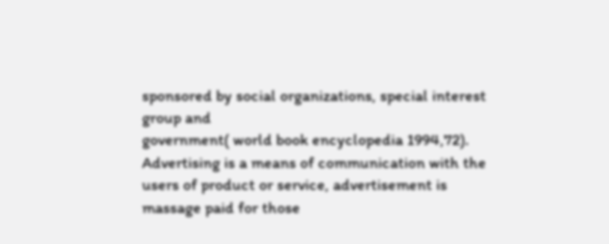sponsored by social organizations, special interest group and
government( world book encyclopedia 1994,72).
Advertising is a means of communication with the users of product or service, advertisement is
massage paid for those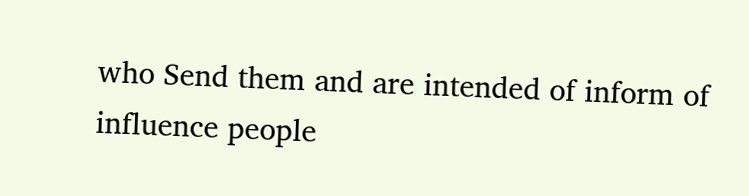who Send them and are intended of inform of influence people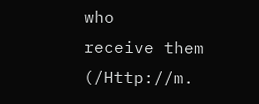who
receive them (/Http://m.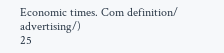Economic times. Com definition/ advertising/)
25